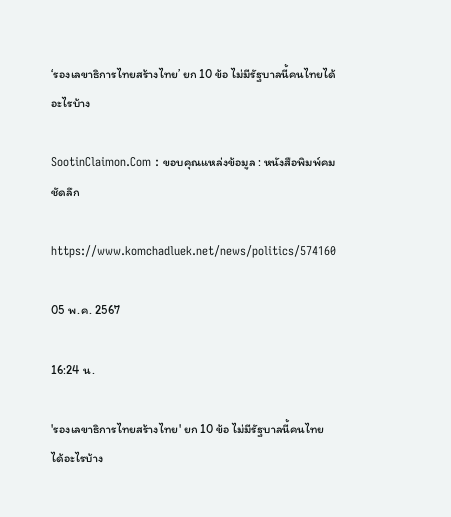‘รองเลขาธิการไทยสร้างไทย’ ยก 10 ข้อ ไม่มีรัฐบาลนี้คนไทยได้อะไรบ้าง

SootinClaimon.Com : ขอบคุณแหล่งข้อมูล : หนังสือพิมพ์คมชัดลึก

https://www.komchadluek.net/news/politics/574160

05 พ.ค. 2567

16:24 น.

'รองเลขาธิการไทยสร้างไทย' ยก 10 ข้อ ไม่มีรัฐบาลนี้คนไทยได้อะไรบ้าง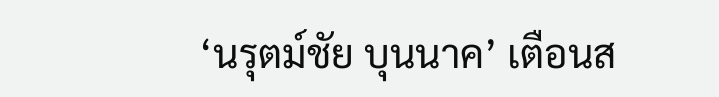‘นรุตม์ชัย บุนนาค’ เตือนส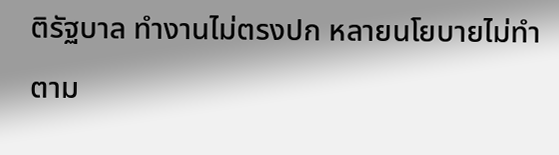ติรัฐบาล ทำงานไม่ตรงปก หลายนโยบายไม่ทำตาม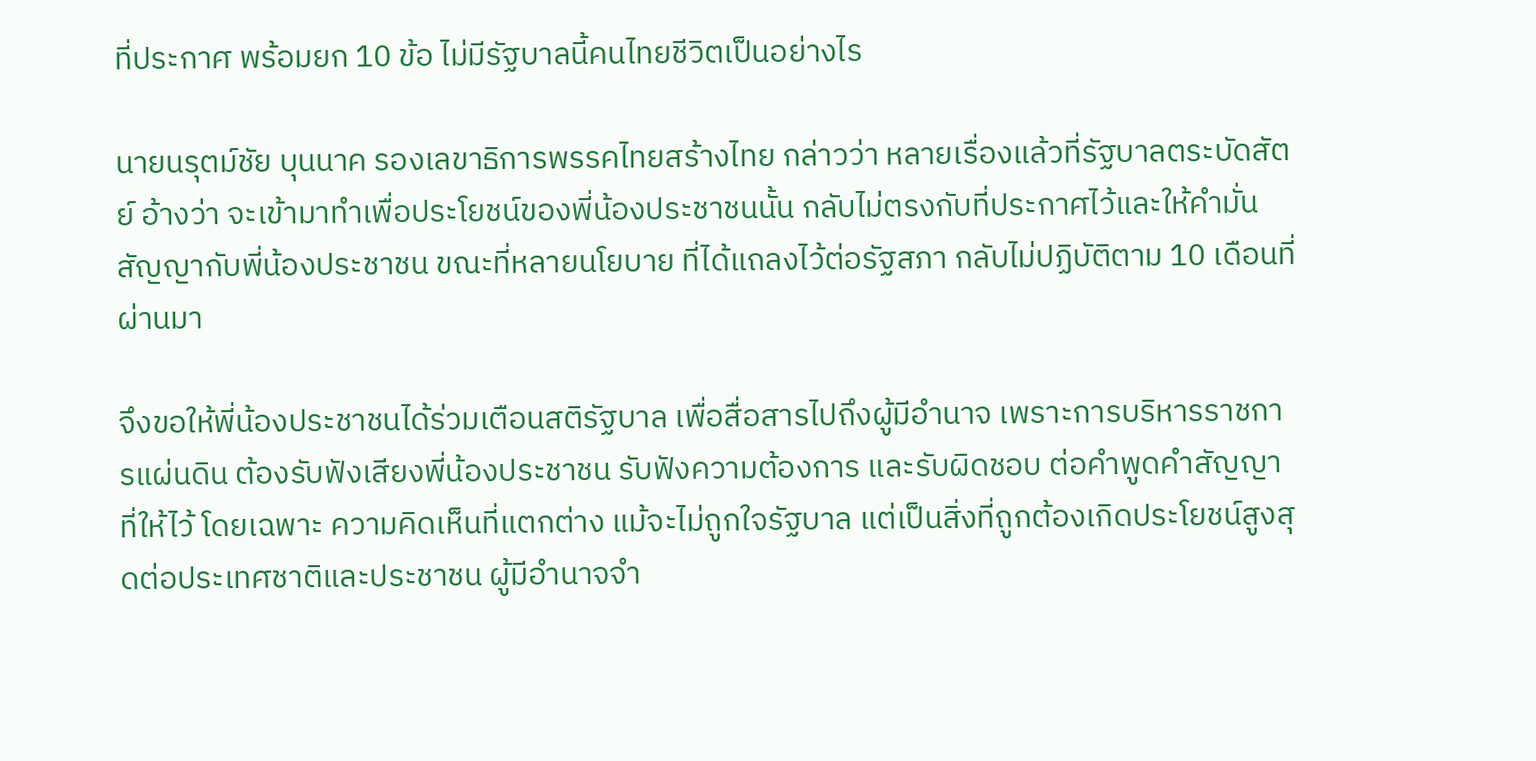ที่ประกาศ พร้อมยก 10 ข้อ ไม่มีรัฐบาลนี้คนไทยชีวิตเป็นอย่างไร

นายนรุตม์ชัย บุนนาค รองเลขาธิการพรรคไทยสร้างไทย กล่าวว่า หลายเรื่องแล้วที่รัฐบาลตระบัดสัตย์ อ้างว่า จะเข้ามาทำเพื่อประโยชน์ของพี่น้องประชาชนนั้น กลับไม่ตรงกับที่ประกาศไว้และให้คำมั่นสัญญากับพี่น้องประชาชน ขณะที่หลายนโยบาย ที่ได้แถลงไว้ต่อรัฐสภา กลับไม่ปฏิบัติตาม 10 เดือนที่ผ่านมา

จึงขอให้พี่น้องประชาชนได้ร่วมเตือนสติรัฐบาล เพื่อสื่อสารไปถึงผู้มีอำนาจ เพราะการบริหารราชการแผ่นดิน ต้องรับฟังเสียงพี่น้องประชาชน รับฟังความต้องการ และรับผิดชอบ ต่อคำพูดคำสัญญาที่ให้ไว้ โดยเฉพาะ ความคิดเห็นที่แตกต่าง แม้จะไม่ถูกใจรัฐบาล แต่เป็นสิ่งที่ถูกต้องเกิดประโยชน์สูงสุดต่อประเทศชาติและประชาชน ผู้มีอำนาจจำ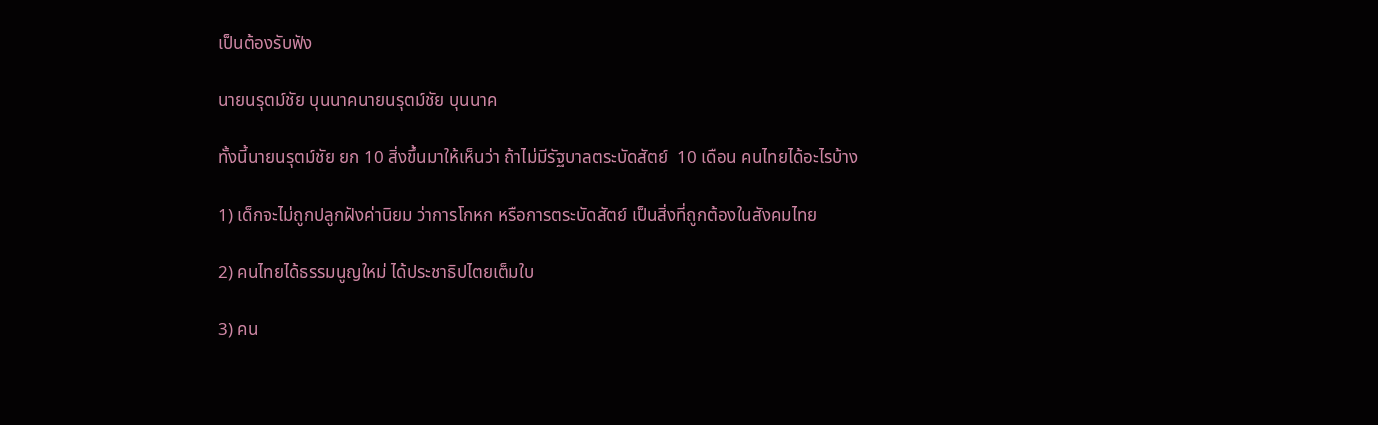เป็นต้องรับฟัง

นายนรุตม์ชัย บุนนาคนายนรุตม์ชัย บุนนาค

ทั้งนี้นายนรุตม์ชัย ยก 10 สิ่งขึ้นมาให้เห็นว่า ถ้าไม่มีรัฐบาลตระบัดสัตย์  10 เดือน คนไทยได้อะไรบ้าง

1) เด็กจะไม่ถูกปลูกฝังค่านิยม ว่าการโกหก หรือการตระบัดสัตย์ เป็นสิ่งที่ถูกต้องในสังคมไทย

2) คนไทยได้ธรรมนูญใหม่ ได้ประชาธิปไตยเต็มใบ

3) คน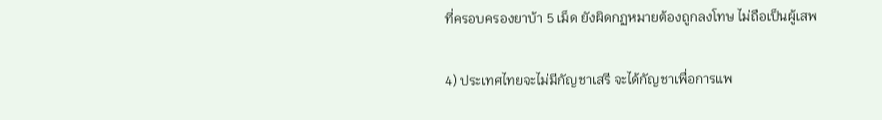ที่ครอบครองยาบ้า 5 เม็ด ยังผิดกฏหมายต้องถูกลงโทษ ไม่ถือเป็นผู้เสพ

4) ประเทศไทยจะไม่มีกัญชาเสรี จะได้กัญชาเพื่อการแพ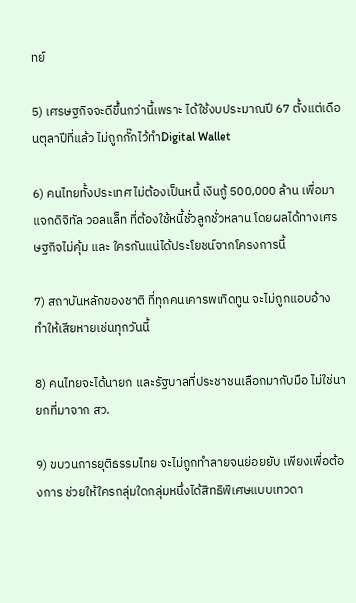ทย์

5) เศรษฐกิจจะดีขึ้นกว่านี้เพราะ ได้ใช้งบประมาณปี 67 ตั้งแต่เดือนตุลาปีที่แล้ว ไม่ถูกกั๊กไว้ทำDigital Wallet

6) คนไทยทั้งประเทศ ไม่ต้องเป็นหนี้ เงินกู้ 500,000 ล้าน เพื่อมาแจกดิจิทัล วอลแล็ท ที่ต้องใช้หนี้ชั่วลูกชั่วหลาน โดยผลได้ทางเศรษฐกิจไม่คุ้ม และ ใครกันแน่ได้ประโยชน์จากโครงการนี้

7) สถาบันหลักของชาติ ที่ทุกคนเคารพเทิดทูน จะไม่ถูกแอบอ้าง ทำให้เสียหายเช่นทุกวันนี้

8) คนไทยจะได้นายก และรัฐบาลที่ประชาชนเลือกมากับมือ ไม่ใช่นายกที่มาจาก สว.

9) ขบวนการยุติธรรมไทย จะไม่ถูกทำลายจนย่อยยับ เพียงเพื่อต้องการ ช่วยให้ใครกลุ่มใดกลุ่มหนึ่งได้สิทธิพิเศษแบบเทวดา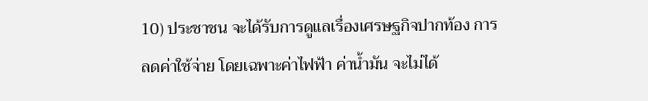10) ประชาชน จะได้รับการดูแลเรื่องเศรษฐกิจปากท้อง การลดค่าใช้จ่าย โดยเฉพาะค่าไฟฟ้า ค่าน้ำมัน จะไม่ได้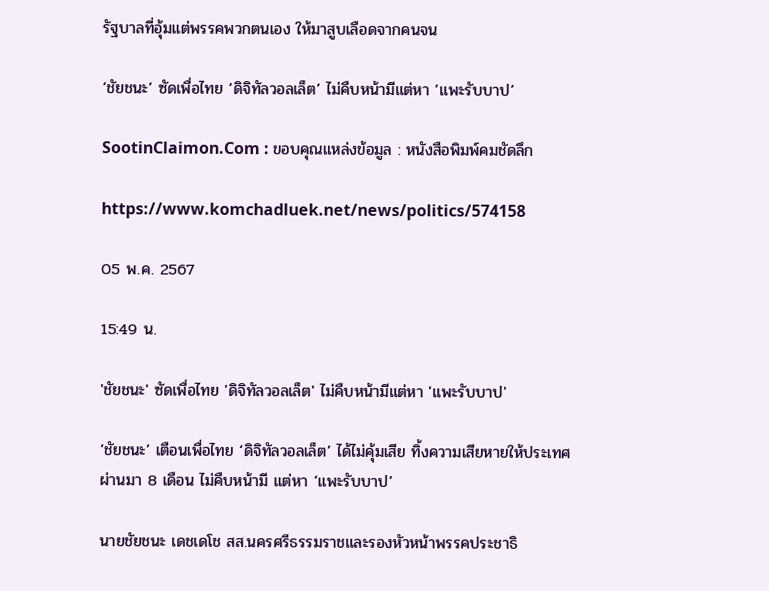รัฐบาลที่อุ้มแต่พรรคพวกตนเอง ให้มาสูบเลือดจากคนจน

‘ชัยชนะ’ ซัดเพื่อไทย ‘ดิจิทัลวอลเล็ต’ ไม่คืบหน้ามีแต่หา ‘แพะรับบาป’

SootinClaimon.Com : ขอบคุณแหล่งข้อมูล : หนังสือพิมพ์คมชัดลึก

https://www.komchadluek.net/news/politics/574158

05 พ.ค. 2567

15:49 น.

'ชัยชนะ' ซัดเพื่อไทย 'ดิจิทัลวอลเล็ต' ไม่คืบหน้ามีแต่หา 'แพะรับบาป'

‘ชัยชนะ’ เตือนเพื่อไทย ‘ดิจิทัลวอลเล็ต’ ได้ไม่คุ้มเสีย ทิ้งความเสียหายให้ประเทศ ผ่านมา 8 เดือน ไม่คืบหน้ามี แต่หา ‘แพะรับบาป’

นายชัยชนะ เดชเดโช สส.นครศรีธรรมราชและรองหัวหน้าพรรคประชาธิ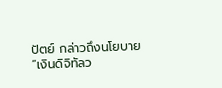ปัตย์ กล่าวถึงนโยบาย “เงินดิจิทัลว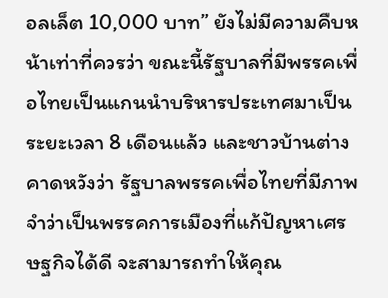อลเล็ต 10,000 บาท” ยังไม่มีความคืบหน้าเท่าที่ควรว่า ขณะนี้รัฐบาลที่มีพรรคเพื่อไทยเป็นแกนนำบริหารประเทศมาเป็นระยะเวลา 8 เดือนแล้ว และชาวบ้านต่างคาดหวังว่า รัฐบาลพรรคเพื่อไทยที่มีภาพจำว่าเป็นพรรคการเมืองที่แก้ปัญหาเศรษฐกิจได้ดี จะสามารถทำให้คุณ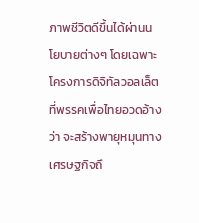ภาพชีวิตดีขึ้นได้ผ่านนโยบายต่างๆ โดยเฉพาะโครงการดิจิทัลวอลเล็ต ที่พรรคเพื่อไทยอวดอ้างว่า จะสร้างพายุหมุนทางเศรษฐกิจถึ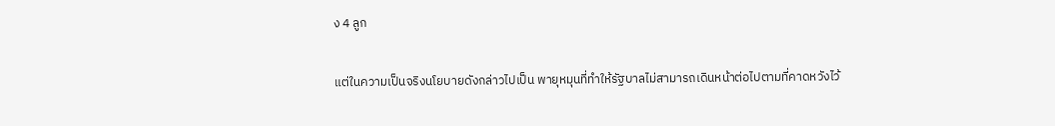ง 4 ลูก

แต่ในความเป็นจริงนโยบายดังกล่าวไปเป็น พายุหมุนที่ทำให้รัฐบาลไม่สามารถเดินหน้าต่อไปตามที่คาดหวังไว้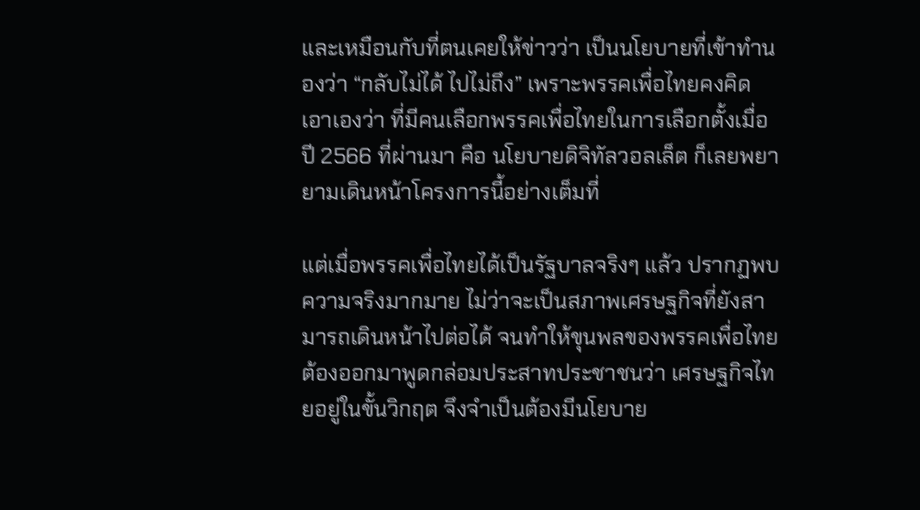และเหมือนกับที่ตนเคยให้ข่าวว่า เป็นนโยบายที่เข้าทำนองว่า “กลับไม่ได้ ไปไม่ถึง” เพราะพรรคเพื่อไทยคงคิดเอาเองว่า ที่มีคนเลือกพรรคเพื่อไทยในการเลือกตั้งเมื่อปี 2566 ที่ผ่านมา คือ นโยบายดิจิทัลวอลเล็ต ก็เลยพยายามเดินหน้าโครงการนี้อย่างเต็มที่

แต่เมื่อพรรคเพื่อไทยได้เป็นรัฐบาลจริงๆ แล้ว ปรากฏพบความจริงมากมาย ไม่ว่าจะเป็นสภาพเศรษฐกิจที่ยังสามารถเดินหน้าไปต่อได้ จนทำให้ขุนพลของพรรคเพื่อไทยต้องออกมาพูดกล่อมประสาทประชาชนว่า เศรษฐกิจไทยอยู่ในขั้นวิกฤต จึงจำเป็นต้องมีนโยบาย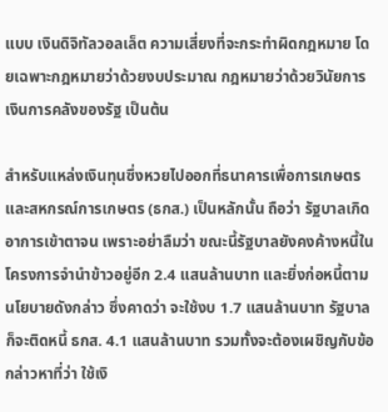แบบ เงินดิจิทัลวอลเล็ต ความเสี่ยงที่จะกระทำผิดกฎหมาย โดยเฉพาะกฎหมายว่าด้วยงบประมาณ กฎหมายว่าด้วยวินัยการเงินการคลังของรัฐ เป็นต้น

สำหรับแหล่งเงินทุนซึ่งหวยไปออกที่ธนาคารเพื่อการเกษตรและสหกรณ์การเกษตร (ธกส.) เป็นหลักนั้น ถือว่า รัฐบาลเกิดอาการเข้าตาจน เพราะอย่าลืมว่า ขณะนี้รัฐบาลยังคงค้างหนี้ในโครงการจำนำข้าวอยู่อีก 2.4 แสนล้านบาท และยิ่งก่อหนี้ตามนโยบายดังกล่าว ซึ่งคาดว่า จะใช้งบ 1.7 แสนล้านบาท รัฐบาลก็จะติดหนี้ ธกส. 4.1 แสนล้านบาท รวมทั้งจะต้องเผชิญกับข้อกล่าวหาที่ว่า ใช้เงิ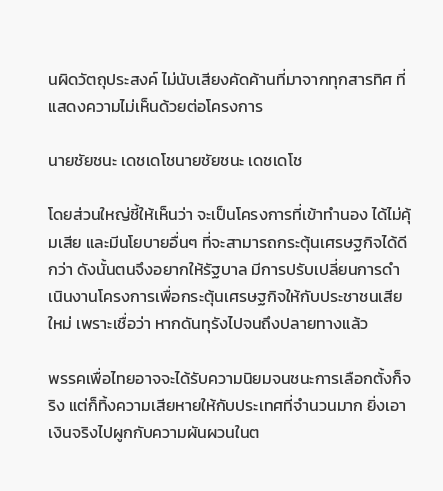นผิดวัตถุประสงค์ ไม่นับเสียงคัดค้านที่มาจากทุกสารทิศ ที่แสดงความไม่เห็นด้วยต่อโครงการ

นายชัยชนะ เดชเดโชนายชัยชนะ เดชเดโช

โดยส่วนใหญ่ชี้ให้เห็นว่า จะเป็นโครงการที่เข้าทำนอง ได้ไม่คุ้มเสีย และมีนโยบายอื่นๆ ที่จะสามารถกระตุ้นเศรษฐกิจได้ดีกว่า ดังนั้นตนจึงอยากให้รัฐบาล มีการปรับเปลี่ยนการดำเนินงานโครงการเพื่อกระตุ้นเศรษฐกิจให้กับประชาชนเสียใหม่ เพราะเชื่อว่า หากดันทุรังไปจนถึงปลายทางแล้ว

พรรคเพื่อไทยอาจจะได้รับความนิยมจนชนะการเลือกตั้งก็จริง แต่ก็ทิ้งความเสียหายให้กับประเทศที่จำนวนมาก ยิ่งเอาเงินจริงไปผูกกับความผันผวนในต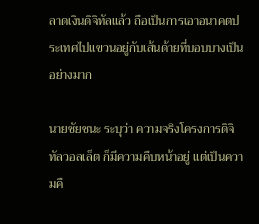ลาดเงินดิจิทัลแล้ว ถือเป็นการเอาอนาคตประเทศไปแขวนอยู่กับเส้นด้ายที่บอบบางเป็นอย่างมาก

นายชัยชนะ ระบุว่า ความจริงโครงการดิจิทัลวอลเล็ต ก็มีความคืบหน้าอยู่ แต่เป็นความคื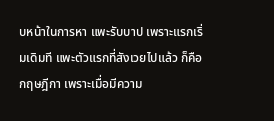บหน้าในการหา แพะรับบาป เพราะแรกเริ่มเดิมที แพะตัวแรกที่สังเวยไปแล้ว ก็คือ กฤษฎีกา เพราะเมื่อมีความ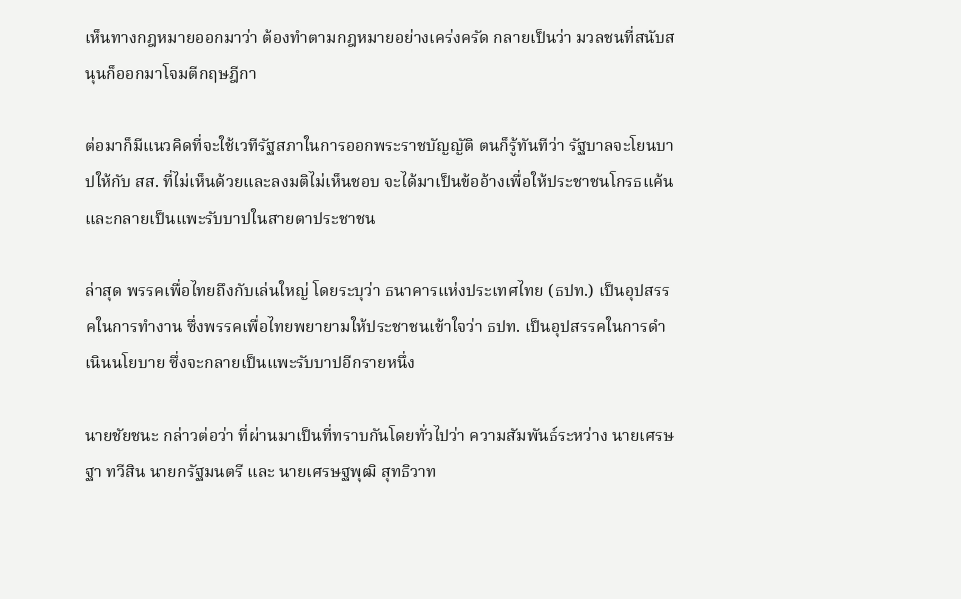เห็นทางกฎหมายออกมาว่า ต้องทำตามกฎหมายอย่างเคร่งครัด กลายเป็นว่า มวลชนที่สนับสนุนก็ออกมาโจมตีกฤษฎีกา

ต่อมาก็มีแนวคิดที่จะใช้เวทีรัฐสภาในการออกพระราชบัญญัติ ตนก็รู้ทันทีว่า รัฐบาลจะโยนบาปให้กับ สส. ที่ไม่เห็นด้วยและลงมติไม่เห็นชอบ จะได้มาเป็นข้ออ้างเพื่อให้ประชาชนโกรธแค้น และกลายเป็นแพะรับบาปในสายตาประชาชน

ล่าสุด พรรคเพื่อไทยถึงกับเล่นใหญ่ โดยระบุว่า ธนาคารแห่งประเทศไทย (ธปท.) เป็นอุปสรรคในการทำงาน ซึ่งพรรคเพื่อไทยพยายามให้ประชาชนเข้าใจว่า ธปท. เป็นอุปสรรคในการดำเนินนโยบาย ซึ่งจะกลายเป็นแพะรับบาปอีกรายหนึ่ง

นายชัยชนะ กล่าวต่อว่า ที่ผ่านมาเป็นที่ทราบกันโดยทั่วไปว่า ความสัมพันธ์ระหว่าง นายเศรษฐา ทวีสิน นายกรัฐมนตรี และ นายเศรษฐพุฒิ สุทธิวาท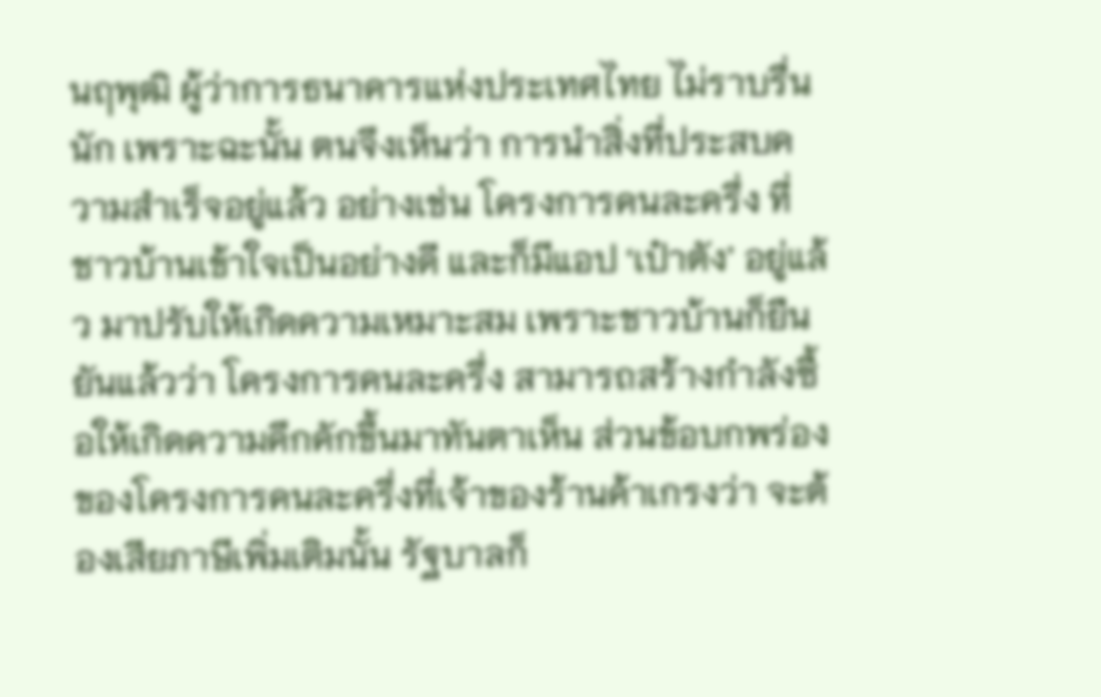นฤพุฒิ ผู้ว่าการธนาคารแห่งประเทศไทย ไม่ราบรื่นนัก เพราะฉะนั้น ตนจึงเห็นว่า การนำสิ่งที่ประสบความสำเร็จอยู่แล้ว อย่างเช่น โครงการคนละครึ่ง ที่ชาวบ้านเข้าใจเป็นอย่างดี และก็มีแอป ‘เป๋าตัง’ อยู่แล้ว มาปรับให้เกิดความเหมาะสม เพราะชาวบ้านก็ยืนยันแล้วว่า โครงการคนละครึ่ง สามารถสร้างกำลังซื้อให้เกิดความคึกคักขึ้นมาทันตาเห็น ส่วนข้อบกพร่องของโครงการคนละครึ่งที่เจ้าของร้านค้าเกรงว่า จะต้องเสียภาษีเพิ่มเติมนั้น รัฐบาลก็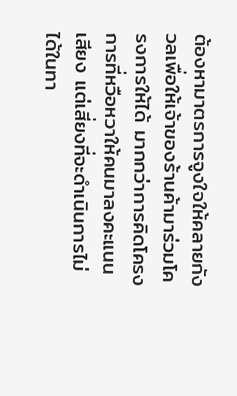ต้องหามาตรการจูงใจให้คลายกังวลเพื่อให้เจ้าของร้านค้ามาร่วมโครงการให้ได้ มากกว่าการคิดโครงการที่หวือหวาให้คนมาลงคะแนนเสียง แต่เสี่ยงที่จะดำเนินการไม่ได้ในทา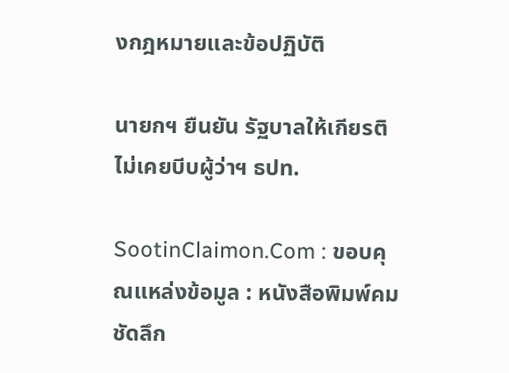งกฎหมายและข้อปฏิบัติ

นายกฯ ยืนยัน รัฐบาลให้เกียรติ ไม่เคยบีบผู้ว่าฯ ธปท.

SootinClaimon.Com : ขอบคุณแหล่งข้อมูล : หนังสือพิมพ์คมชัดลึก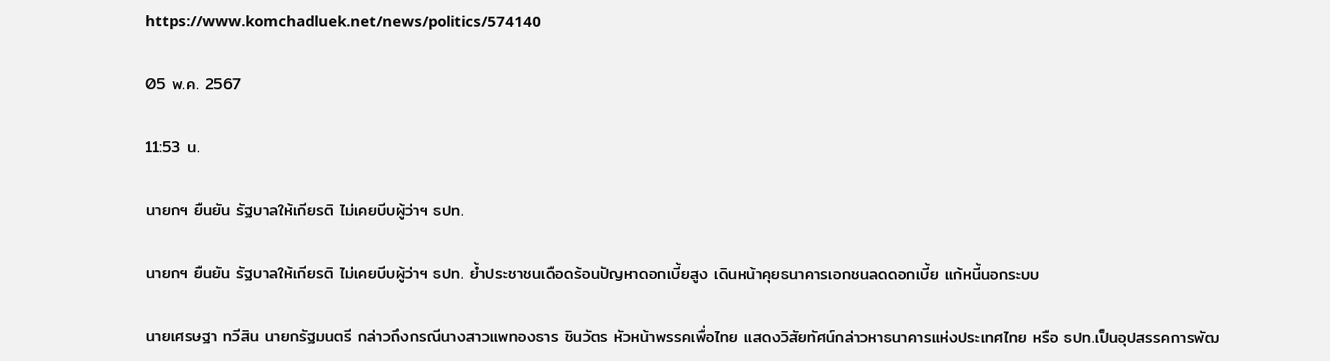https://www.komchadluek.net/news/politics/574140

05 พ.ค. 2567

11:53 น.

นายกฯ ยืนยัน รัฐบาลให้เกียรติ ไม่เคยบีบผู้ว่าฯ ธปท.

นายกฯ ยืนยัน รัฐบาลให้เกียรติ ไม่เคยบีบผู้ว่าฯ ธปท. ย้ำประชาชนเดือดร้อนปัญหาดอกเบี้ยสูง เดินหน้าคุยธนาคารเอกชนลดดอกเบี้ย แก้หนี้นอกระบบ

นายเศรษฐา ทวีสิน นายกรัฐมนตรี กล่าวถึงกรณีนางสาวแพทองธาร ชินวัตร หัวหน้าพรรคเพื่อไทย แสดงวิสัยทัศน์กล่าวหาธนาคารแห่งประเทศไทย หรือ ธปท.เป็นอุปสรรคการพัฒ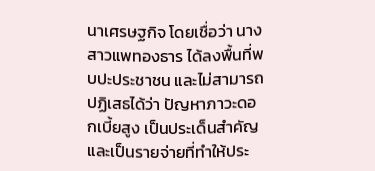นาเศรษฐกิจ โดยเชื่อว่า นางสาวแพทองธาร ได้ลงพื้นที่พบปะประชาชน และไม่สามารถปฏิเสธได้ว่า ปัญหาภาวะดอกเบี้ยสูง เป็นประเด็นสำคัญ และเป็นรายจ่ายที่ทำให้ประ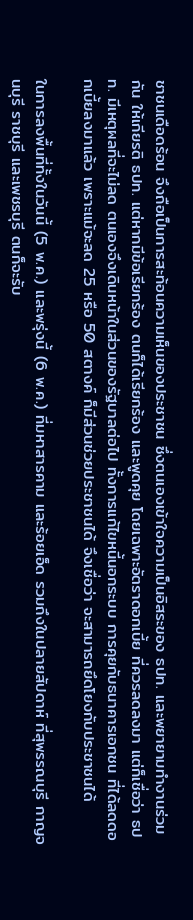ชาชนเดือดร้อน จึงถือเป็นการสะท้อนความเห็นของประชาชน ซึ่งตนเองเข้าใจความเป็นอิสระของ ธปท. และพยายามทำงานร่วมกัน ให้เกียรติ ธปท. แต่หากมีข้อเรียกร้อง ตนก็ได้เรียกร้อง และพูดคุย โดยเฉพาะอัตราดอกเบี้ย ที่ควรลดลงมา แต่ก็เชื่อว่า ธปท. มีเหตุผลที่จะไม่ลด ตนเองจึงเดินหน้าในส่วนของรัฐบาลต่อไป ทั้งการแก้ไขหนี้นอกระบบ การคุยกับธนาคารเอกชน ที่ได้ลดดอกเบี้ยลงมาแล้ว เพราะแม้จะลด 25 หรือ 50 สตางค์ ก็มีส่วนช่วยประชาชนได้ จึงเชื่อว่า จะสามารถยึดโยงกับประชาชนได้

ในการลงพื้นที่ทั้งในวันนี้ (5 พ.ค.) และพรุ่งนี้ (6 พ.ค.) ที่มหาสารคาม และร้อยเอ็ด รวมถึงในปลายสัปดาห์ ที่สุพรรณบุรี กาญจนบุรี ราชบุรี และเพชรบุรี ตนก็จะรับ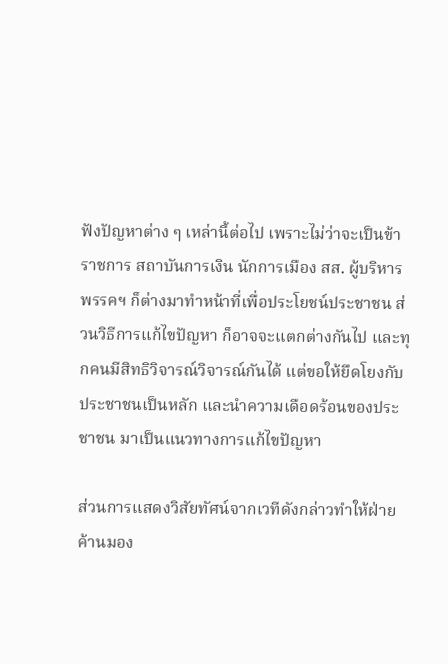ฟังปัญหาต่าง ๆ เหล่านี้ต่อไป เพราะไม่ว่าจะเป็นข้าราชการ สถาบันการเงิน นักการเมือง สส. ผู้บริหารพรรคฯ ก็ต่างมาทำหน้าที่เพื่อประโยชน์ประชาชน ส่วนวิธีการแก้ไขปัญหา ก็อาจจะแตกต่างกันไป และทุกคนมีสิทธิวิจารณ์วิจารณ์กันได้ แต่ขอให้ยึดโยงกับประชาชนเป็นหลัก และนำความเดือดร้อนของประชาชน มาเป็นแนวทางการแก้ไขปัญหา

ส่วนการแสดงวิสัยทัศน์จากเวทีดังกล่าวทำให้ฝ่ายค้านมอง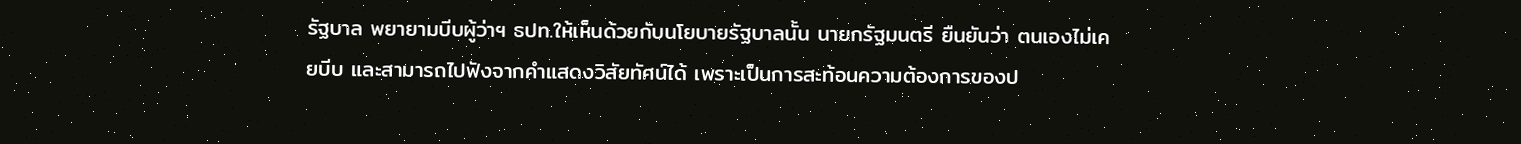รัฐบาล พยายามบีบผู้ว่าฯ ธปท.ให้เห็นด้วยกับนโยบายรัฐบาลนั้น นายกรัฐมนตรี ยืนยันว่า ตนเองไม่เคยบีบ และสามารถไปฟังจากคำแสดงวิสัยทัศน์ได้ เพราะเป็นการสะท้อนความต้องการของป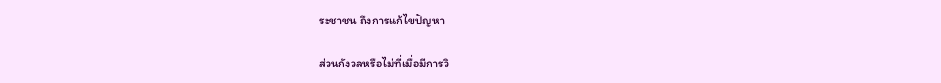ระชาชน ถึงการแก้ไขปัญหา

ส่วนกังวลหรือไม่ที่เมื่อมีการวิ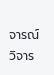จารณ์วิจาร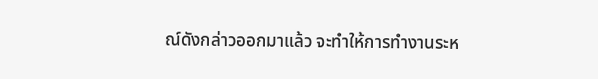ณ์ดังกล่าวออกมาแล้ว จะทำให้การทำงานระห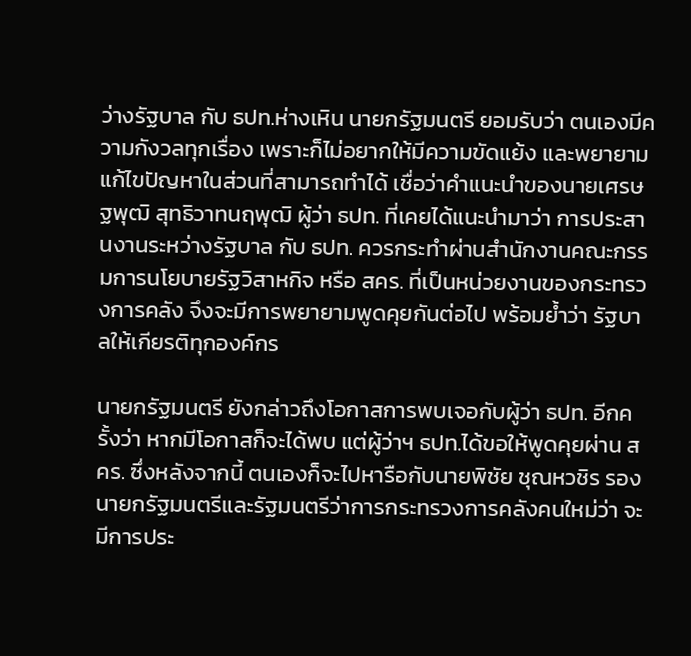ว่างรัฐบาล กับ ธปท.ห่างเหิน นายกรัฐมนตรี ยอมรับว่า ตนเองมีความกังวลทุกเรื่อง เพราะก็ไม่อยากให้มีความขัดแย้ง และพยายามแก้ไขปัญหาในส่วนที่สามารถทำได้ เชื่อว่าคำแนะนำของนายเศรษฐพุฒิ สุทธิวาทนฤพุฒิ ผู้ว่า ธปท. ที่เคยได้แนะนำมาว่า การประสานงานระหว่างรัฐบาล กับ ธปท. ควรกระทำผ่านสำนักงานคณะกรรมการนโยบายรัฐวิสาหกิจ หรือ สคร. ที่เป็นหน่วยงานของกระทรวงการคลัง จึงจะมีการพยายามพูดคุยกันต่อไป พร้อมย้ำว่า รัฐบาลให้เกียรติทุกองค์กร

นายกรัฐมนตรี ยังกล่าวถึงโอกาสการพบเจอกับผู้ว่า ธปท. อีกครั้งว่า หากมีโอกาสก็จะได้พบ แต่ผู้ว่าฯ ธปท.ได้ขอให้พูดคุยผ่าน สคร. ซึ่งหลังจากนี้ ตนเองก็จะไปหารือกับนายพิชัย ชุณหวชิร รองนายกรัฐมนตรีและรัฐมนตรีว่าการกระทรวงการคลังคนใหม่ว่า จะมีการประ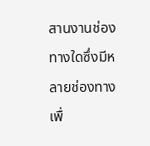สานงานช่องทางใดซึ่งมีหลายช่องทาง เพื่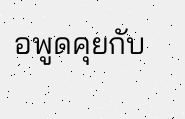อพูดคุยกับ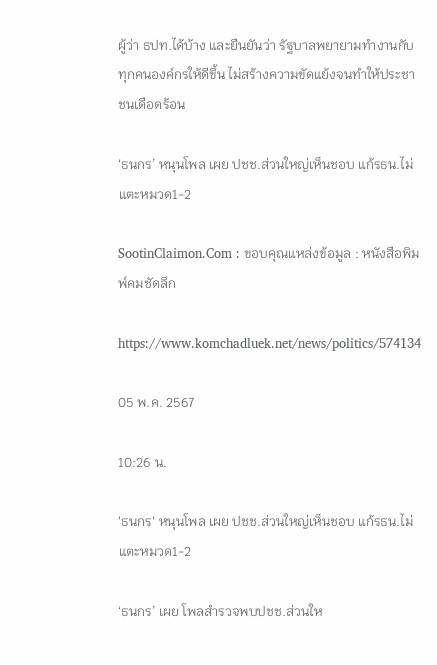ผู้ว่า ธปท.ได้บ้าง และยืนยันว่า รัฐบาลพยายามทำงานกับทุกคนองค์กรให้ดีขึ้น ไม่สร้างความขัดแย้งจนทำให้ประชาชนเดือดร้อน

‘ธนกร’ หนุนโพล เผย ปชช.ส่วนใหญ่เห็นชอบ แก้รธน.ไม่แตะหมวด1-2

SootinClaimon.Com : ขอบคุณแหล่งข้อมูล : หนังสือพิมพ์คมชัดลึก

https://www.komchadluek.net/news/politics/574134

05 พ.ค. 2567

10:26 น.

'ธนกร' หนุนโพล เผย ปชช.ส่วนใหญ่เห็นชอบ แก้รธน.ไม่แตะหมวด1-2

‘ธนกร’ เผย โพลสำรวจพบปชช.ส่วนให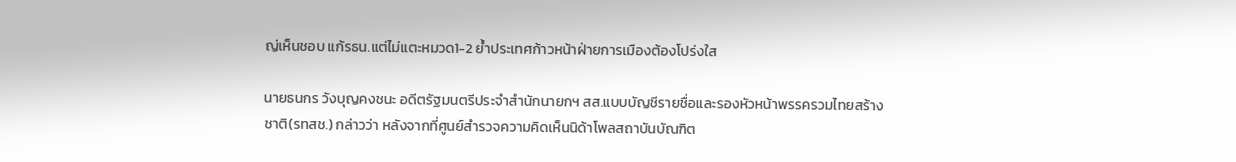ญ่เห็นชอบ แก้รธน.แต่ไม่แตะหมวด1-2 ย้ำประเทศก้าวหน้าฝ่ายการเมืองต้องโปร่งใส

นายธนกร วังบุญคงชนะ อดีตรัฐมนตรีประจำสำนักนายกฯ สส.แบบบัญชีรายชื่อและรองหัวหน้าพรรครวมไทยสร้างชาติ(รทสช.) กล่าวว่า หลังจากที่ศูนย์สำรวจความคิดเห็นนิด้าโพลสถาบันบัณฑิต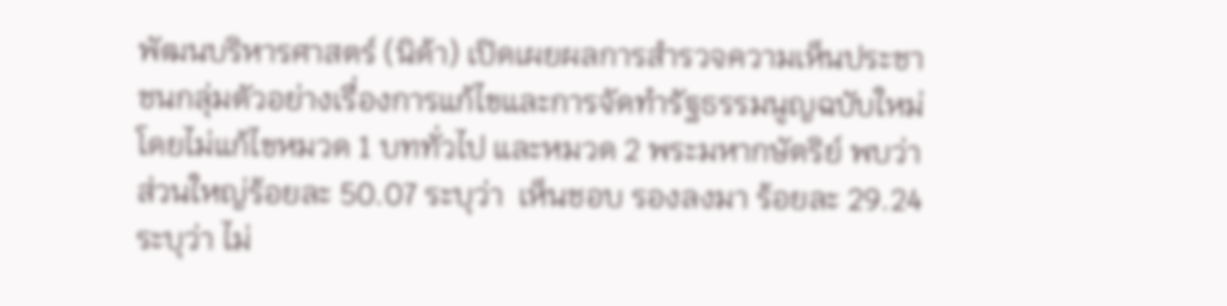พัฒนบริหารศาสตร์ (นิด้า) เปิดเผยผลการสำรวจความเห็นประชาชนกลุ่มตัวอย่างเรื่องการแก้ไขและการจัดทำรัฐธรรมนูญฉบับใหม่โดยไม่แก้ไขหมวด 1 บททั่วไป และหมวด 2 พระมหากษัตริย์ พบว่า ส่วนใหญ่ร้อยละ 50.07 ระบุว่า  เห็นชอบ รองลงมา ร้อยละ 29.24 ระบุว่า ไม่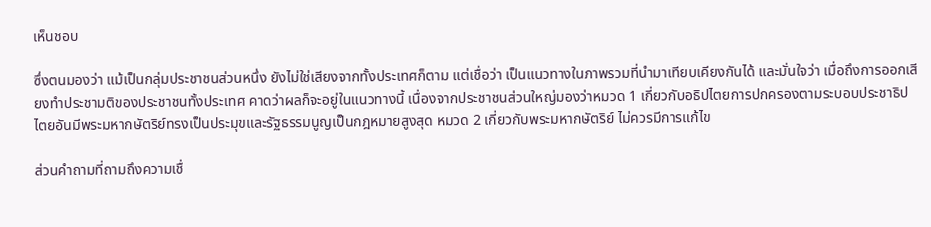เห็นชอบ

ซึ่งตนมองว่า แม้เป็นกลุ่มประชาชนส่วนหนึ่ง ยังไม่ใช่เสียงจากทั้งประเทศก็ตาม แต่เชื่อว่า เป็นแนวทางในภาพรวมที่นำมาเทียบเคียงกันได้ และมั่นใจว่า เมื่อถึงการออกเสียงทำประชามติของประชาชนทั้งประเทศ คาดว่าผลก็จะอยู่ในแนวทางนี้ เนื่องจากประชาชนส่วนใหญ่มองว่าหมวด 1 เกี่ยวกับอธิปไตยการปกครองตามระบอบประชาธิปไตยอันมีพระมหากษัตริย์ทรงเป็นประมุขและรัฐธรรมนูญเป็นกฎหมายสูงสุด หมวด 2 เกี่ยวกับพระมหากษัตริย์ ไม่ควรมีการแก้ไข

ส่วนคำถามที่ถามถึงความเชื่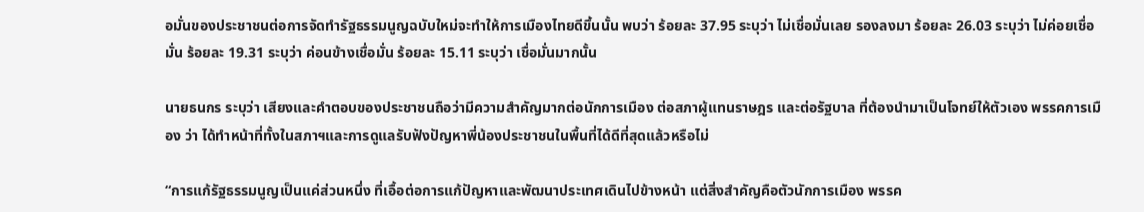อมั่นของประชาชนต่อการจัดทำรัฐธรรมนูญฉบับใหม่จะทำให้การเมืองไทยดีขึ้นนั้น พบว่า ร้อยละ 37.95 ระบุว่า ไม่เชื่อมั่นเลย รองลงมา ร้อยละ 26.03 ระบุว่า ไม่ค่อยเชื่อมั่น ร้อยละ 19.31 ระบุว่า ค่อนข้างเชื่อมั่น ร้อยละ 15.11 ระบุว่า เชื่อมั่นมากนั้น

นายธนกร ระบุว่า เสียงและคำตอบของประชาชนถือว่ามีความสำคัญมากต่อนักการเมือง ต่อสภาผู้แทนราษฎร และต่อรัฐบาล ที่ต้องนำมาเป็นโจทย์ให้ตัวเอง พรรคการเมือง ว่า ได้ทำหน้าที่ทั้งในสภาฯและการดูแลรับฟังปัญหาพี่น้องประชาชนในพื้นที่ได้ดีที่สุดแล้วหรือไม่

“การแก้รัฐธรรมนูญเป็นแค่ส่วนหนึ่ง ที่เอื้อต่อการแก้ปัญหาและพัฒนาประเทศเดินไปข้างหน้า แต่สิ่งสำคัญคือตัวนักการเมือง พรรค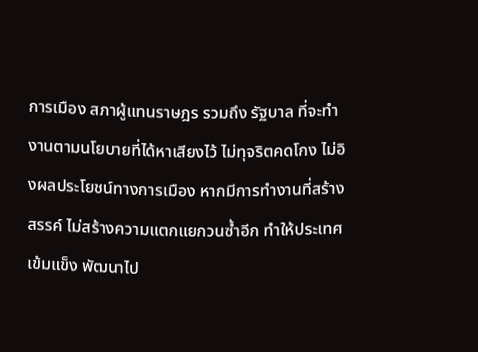การเมือง สภาผู้แทนราษฎร รวมถึง รัฐบาล ที่จะทำงานตามนโยบายที่ได้หาเสียงไว้ ไม่ทุจริตคดโกง ไม่อิงผลประโยชน์ทางการเมือง หากมีการทำงานที่สร้างสรรค์ ไม่สร้างความแตกแยกวนซ้ำอีก ทำให้ประเทศเข้มแข็ง พัฒนาไป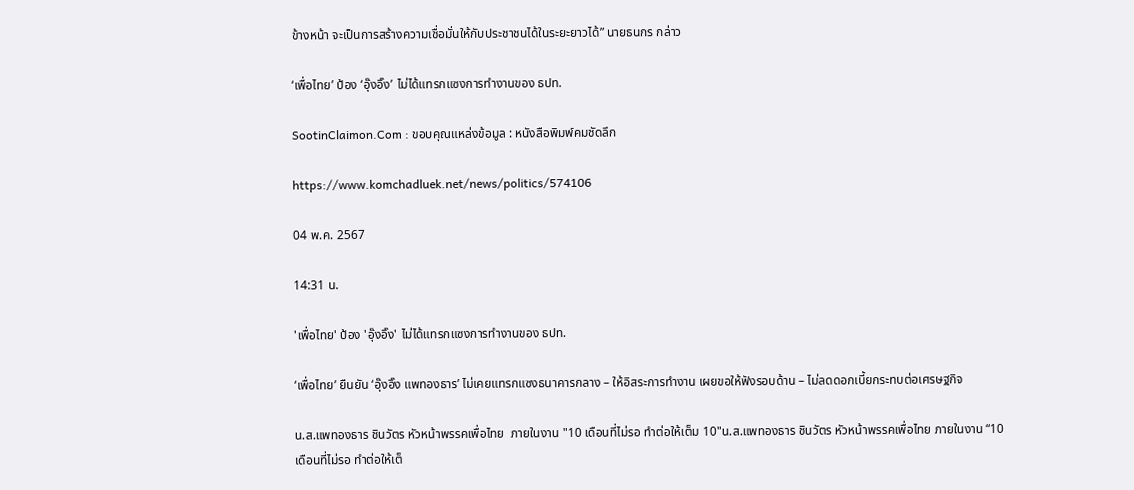ข้างหน้า จะเป็นการสร้างความเชื่อมั่นให้กับประชาชนได้ในระยะยาวได้” นายธนกร กล่าว

‘เพื่อไทย’ ป้อง ‘อุ๊งอิ๊ง’ ไม่ได้แทรกแซงการทำงานของ ธปท.

SootinClaimon.Com : ขอบคุณแหล่งข้อมูล : หนังสือพิมพ์คมชัดลึก

https://www.komchadluek.net/news/politics/574106

04 พ.ค. 2567

14:31 น.

'เพื่อไทย' ป้อง 'อุ๊งอิ๊ง' ไม่ได้แทรกแซงการทำงานของ ธปท.

‘เพื่อไทย’ ยืนยัน ‘อุ๊งอิ๊ง แพทองธาร’ ไม่เคยแทรกแซงธนาคารกลาง – ให้อิสระการทำงาน เผยขอให้ฟังรอบด้าน – ไม่ลดดอกเบี้ยกระทบต่อเศรษฐกิจ

น.ส.แพทองธาร ชินวัตร หัวหน้าพรรคเพื่อไทย  ภายในงาน "10 เดือนที่ไม่รอ ทำต่อให้เต็ม 10"น.ส.แพทองธาร ชินวัตร หัวหน้าพรรคเพื่อไทย ภายในงาน “10 เดือนที่ไม่รอ ทำต่อให้เต็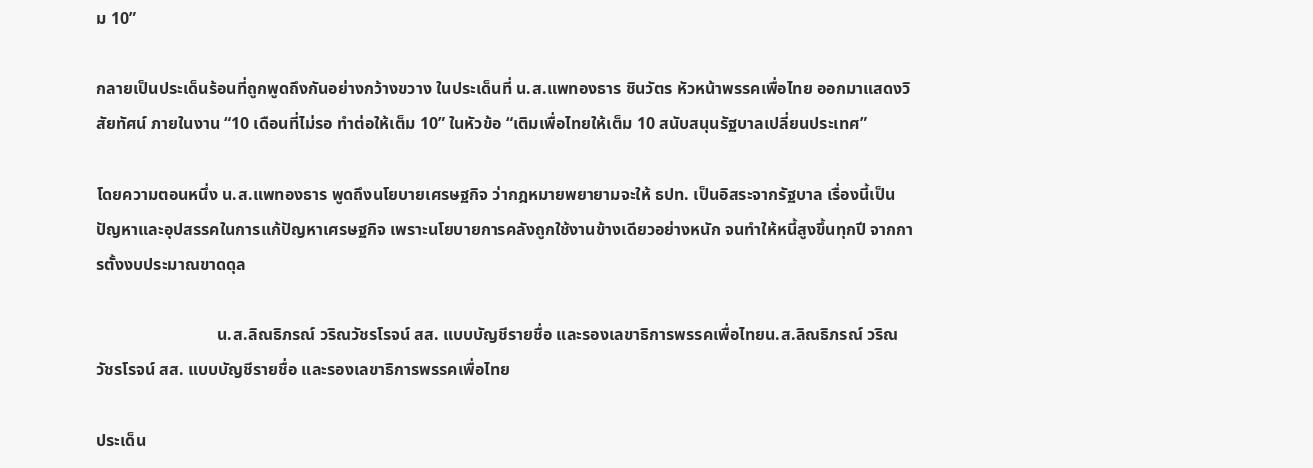ม 10”

กลายเป็นประเด็นร้อนที่ถูกพูดถึงกันอย่างกว้างขวาง ในประเด็นที่ น.ส.แพทองธาร ชินวัตร หัวหน้าพรรคเพื่อไทย ออกมาแสดงวิสัยทัศน์ ภายในงาน “10 เดือนที่ไม่รอ ทำต่อให้เต็ม 10” ในหัวข้อ “เติมเพื่อไทยให้เต็ม 10 สนับสนุนรัฐบาลเปลี่ยนประเทศ”

โดยความตอนหนึ่ง น.ส.แพทองธาร พูดถึงนโยบายเศรษฐกิจ ว่ากฎหมายพยายามจะให้ ธปท. เป็นอิสระจากรัฐบาล เรื่องนี้เป็นปัญหาและอุปสรรคในการแก้ปัญหาเศรษฐกิจ เพราะนโยบายการคลังถูกใช้งานข้างเดียวอย่างหนัก จนทำให้หนี้สูงขึ้นทุกปี จากการตั้งงบประมาณขาดดุล

                             น.ส.ลิณธิภรณ์ วริณวัชรโรจน์ สส. แบบบัญชีรายชื่อ และรองเลขาธิการพรรคเพื่อไทยน.ส.ลิณธิภรณ์ วริณวัชรโรจน์ สส. แบบบัญชีรายชื่อ และรองเลขาธิการพรรคเพื่อไทย

ประเด็น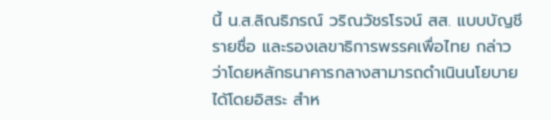นี้ น.ส.ลิณธิภรณ์ วริณวัชรโรจน์ สส. แบบบัญชีรายชื่อ และรองเลขาธิการพรรคเพื่อไทย กล่าวว่าโดยหลักธนาคารกลางสามารถดำเนินนโยบายได้โดยอิสระ สำห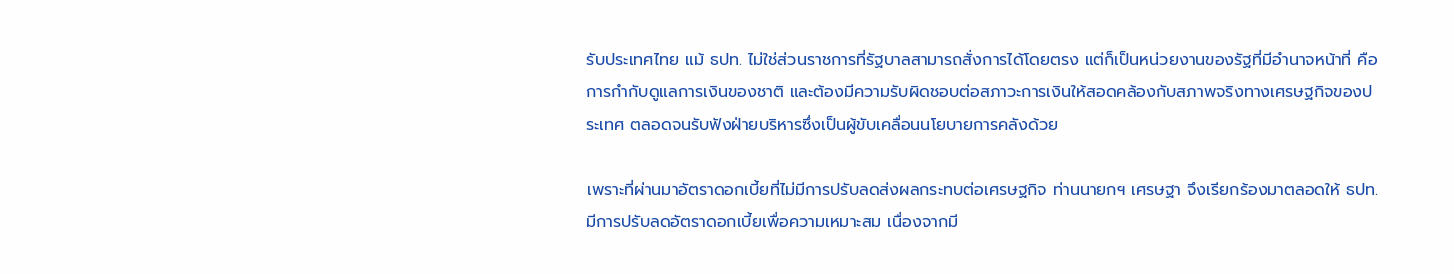รับประเทศไทย แม้ ธปท. ไม่ใช่ส่วนราชการที่รัฐบาลสามารถสั่งการได้โดยตรง แต่ก็เป็นหน่วยงานของรัฐที่มีอำนาจหน้าที่ คือการกำกับดูแลการเงินของชาติ และต้องมีความรับผิดชอบต่อสภาวะการเงินให้สอดคล้องกับสภาพจริงทางเศรษฐกิจของประเทศ ตลอดจนรับฟังฝ่ายบริหารซึ่งเป็นผู้ขับเคลื่อนนโยบายการคลังด้วย

เพราะที่ผ่านมาอัตราดอกเบี้ยที่ไม่มีการปรับลดส่งผลกระทบต่อเศรษฐกิจ ท่านนายกฯ เศรษฐา จึงเรียกร้องมาตลอดให้ ธปท. มีการปรับลดอัตราดอกเบี้ยเพื่อความเหมาะสม เนื่องจากมี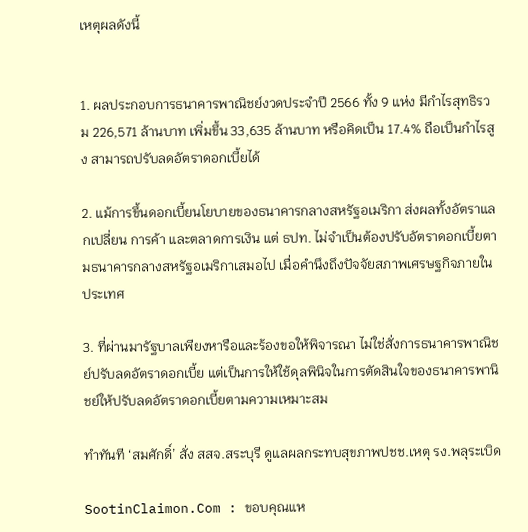เหตุผลดังนี้


1. ผลประกอบการธนาคารพาณิชย์งวดประจำปี 2566 ทั้ง 9 แห่ง มีกำไรสุทธิรวม 226,571 ล้านบาท เพิ่มขึ้น 33,635 ล้านบาท หรือคิดเป็น 17.4% ถือเป็นกำไรสูง สามารถปรับลดอัตราดอกเบี้ยได้

2. แม้การขึ้นดอกเบี้ยนโยบายของธนาคารกลางสหรัฐอเมริกา ส่งผลทั้งอัตราแลกเปลี่ยน การค้า และตลาดการเงิน แต่ ธปท. ไม่จำเป็นต้องปรับอัตราดอกเบี้ยตามธนาคารกลางสหรัฐอเมริกาเสมอไป เมื่อคำนึงถึงปัจจัยสภาพเศรษฐกิจภายในประเทศ

3. ที่ผ่านมารัฐบาลเพียงหารือและร้องขอให้พิจารณา ไม่ใช่สั่งการธนาคารพาณิชย์ปรับลดอัตราดอกเบี้ย แต่เป็นการให้ใช้ดุลพินิจในการตัดสินใจของธนาคารพานิชย์ให้ปรับลดอัตราดอกเบี้ยตามความเหมาะสม

ทำทันที ‘สมศักดิ์’ สั่ง สสจ.สระบุรี ดูแลผลกระทบสุขภาพปชช.เหตุ รง.พลุระเบิด

SootinClaimon.Com : ขอบคุณแห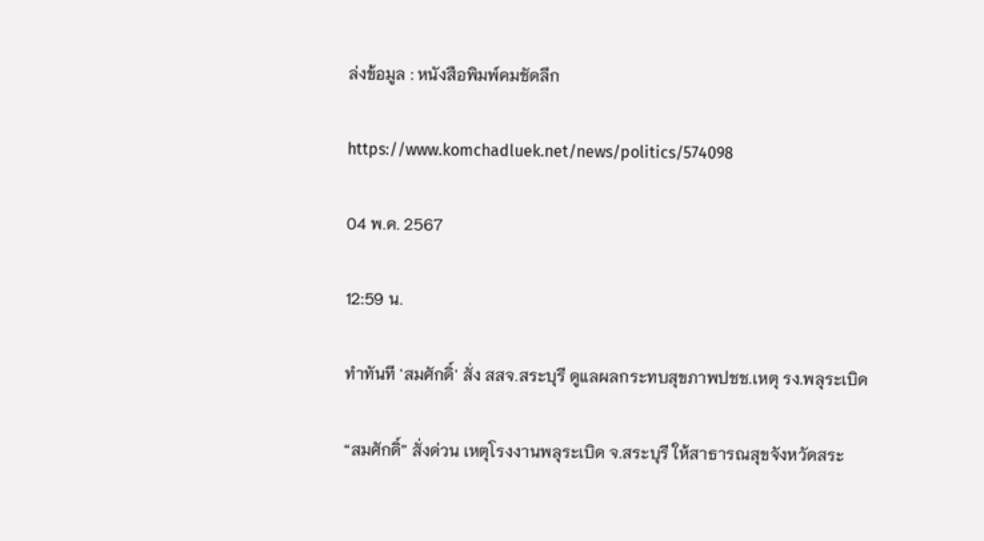ล่งข้อมูล : หนังสือพิมพ์คมชัดลึก

https://www.komchadluek.net/news/politics/574098

04 พ.ค. 2567

12:59 น.

ทำทันที 'สมศักดิ์' สั่ง สสจ.สระบุรี ดูแลผลกระทบสุขภาพปชช.เหตุ รง.พลุระเบิด

“สมศักดิ์” สั่งด่วน เหตุโรงงานพลุระเบิด จ.สระบุรี ให้สาธารณสุขจังหวัดสระ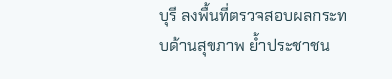บุรี ลงพื้นที่ตรวจสอบผลกระทบด้านสุขภาพ ย้ำประชาชน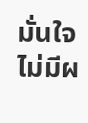มั่นใจไม่มีผ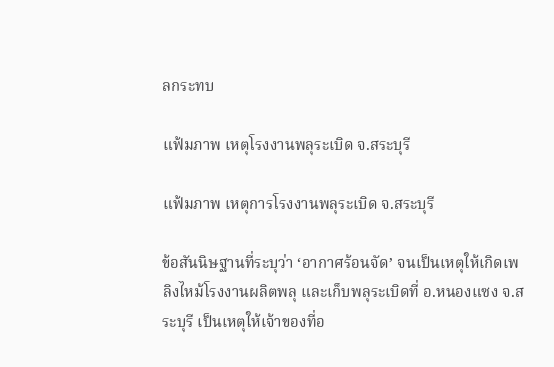ลกระทบ

แฟ้มภาพ เหตุโรงงานพลุระเบิด จ.สระบุรี

แฟ้มภาพ เหตุการโรงงานพลุระเบิด จ.สระบุรี

ข้อสันนิษฐานที่ระบุว่า ‘อากาศร้อนจัด’ จนเป็นเหตุให้เกิดเพลิงไหม้โรงงานผลิตพลุ และเก็บพลุระเบิดที่ อ.หนองแซง จ.สระบุรี เป็นเหตุให้เจ้าของที่อ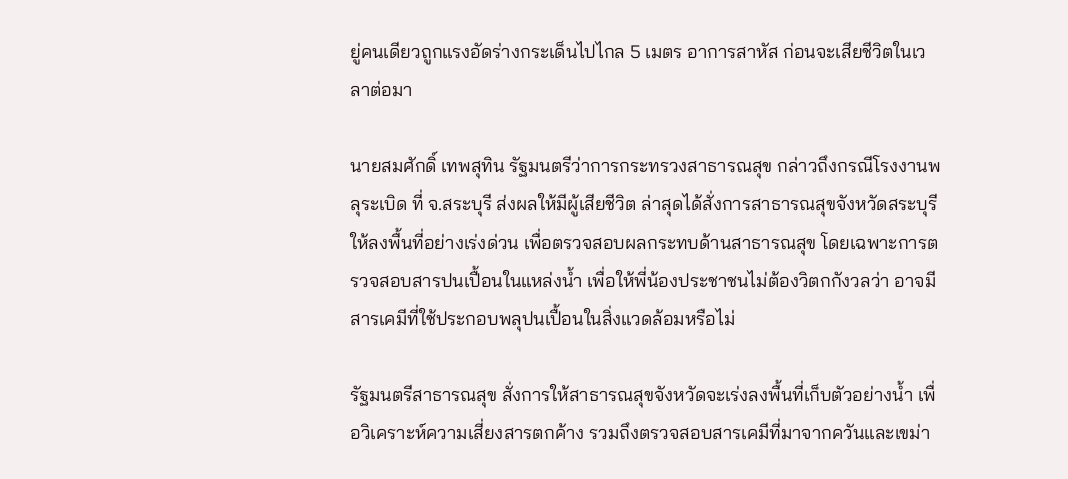ยู่คนเดียวถูกแรงอัดร่างกระเด็นไปไกล 5 เมตร อาการสาหัส ก่อนจะเสียชีวิตในเวลาต่อมา

นายสมศักดิ์ เทพสุทิน รัฐมนตรีว่าการกระทรวงสาธารณสุข กล่าวถึงกรณีโรงงานพลุระเบิด ที่ จ.สระบุรี ส่งผลให้มีผู้เสียชีวิต ล่าสุดได้สั่งการสาธารณสุขจังหวัดสระบุรี ให้ลงพื้นที่อย่างเร่งด่วน เพื่อตรวจสอบผลกระทบด้านสาธารณสุข โดยเฉพาะการตรวจสอบสารปนเปื้อนในแหล่งน้ำ เพื่อให้พี่น้องประชาชนไม่ต้องวิตกกังวลว่า อาจมีสารเคมีที่ใช้ประกอบพลุปนเปื้อนในสิ่งแวดล้อมหรือไม่

รัฐมนตรีสาธารณสุข สั่งการให้สาธารณสุขจังหวัดจะเร่งลงพื้นที่เก็บตัวอย่างน้ำ เพื่อวิเคราะห์ความเสี่ยงสารตกค้าง รวมถึงตรวจสอบสารเคมีที่มาจากควันและเขม่า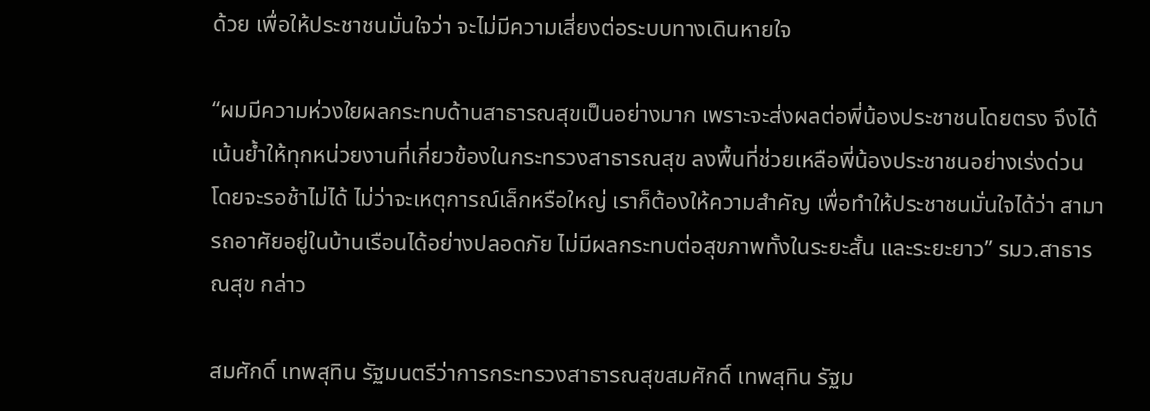ด้วย เพื่อให้ประชาชนมั่นใจว่า จะไม่มีความเสี่ยงต่อระบบทางเดินหายใจ

“ผมมีความห่วงใยผลกระทบด้านสาธารณสุขเป็นอย่างมาก เพราะจะส่งผลต่อพี่น้องประชาชนโดยตรง จึงได้เน้นย้ำให้ทุกหน่วยงานที่เกี่ยวข้องในกระทรวงสาธารณสุข ลงพื้นที่ช่วยเหลือพี่น้องประชาชนอย่างเร่งด่วน โดยจะรอช้าไม่ได้ ไม่ว่าจะเหตุการณ์เล็กหรือใหญ่ เราก็ต้องให้ความสำคัญ เพื่อทำให้ประชาชนมั่นใจได้ว่า สามารถอาศัยอยู่ในบ้านเรือนได้อย่างปลอดภัย ไม่มีผลกระทบต่อสุขภาพทั้งในระยะสั้น และระยะยาว” รมว.สาธารณสุข กล่าว

สมศักดิ์ เทพสุทิน รัฐมนตรีว่าการกระทรวงสาธารณสุขสมศักดิ์ เทพสุทิน รัฐม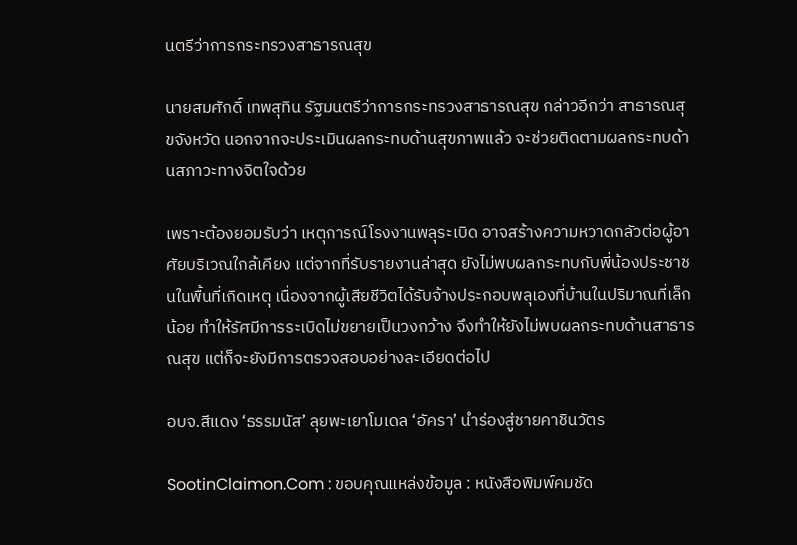นตรีว่าการกระทรวงสาธารณสุข

นายสมศักดิ์ เทพสุทิน รัฐมนตรีว่าการกระทรวงสาธารณสุข กล่าวอีกว่า สาธารณสุขจังหวัด นอกจากจะประเมินผลกระทบด้านสุขภาพแล้ว จะช่วยติดตามผลกระทบด้านสภาวะทางจิตใจด้วย

เพราะต้องยอมรับว่า เหตุการณ์โรงงานพลุระเบิด อาจสร้างความหวาดกลัวต่อผู้อาศัยบริเวณใกล้เคียง แต่จากที่รับรายงานล่าสุด ยังไม่พบผลกระทบกับพี่น้องประชาชนในพื้นที่เกิดเหตุ เนื่องจากผู้เสียชีวิตได้รับจ้างประกอบพลุเองที่บ้านในปริมาณที่เล็กน้อย ทำให้รัศมีการระเบิดไม่ขยายเป็นวงกว้าง จึงทำให้ยังไม่พบผลกระทบด้านสาธารณสุข แต่ก็จะยังมีการตรวจสอบอย่างละเอียดต่อไป

อบจ.สีแดง ‘ธรรมนัส’ ลุยพะเยาโมเดล ‘อัครา’ นำร่องสู่ชายคาชินวัตร

SootinClaimon.Com : ขอบคุณแหล่งข้อมูล : หนังสือพิมพ์คมชัด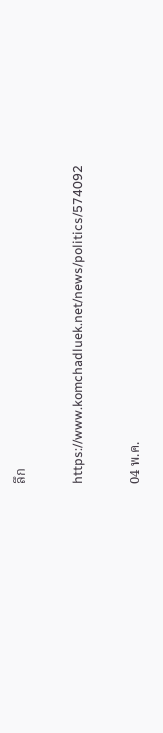ลึก

https://www.komchadluek.net/news/politics/574092

04 พ.ค.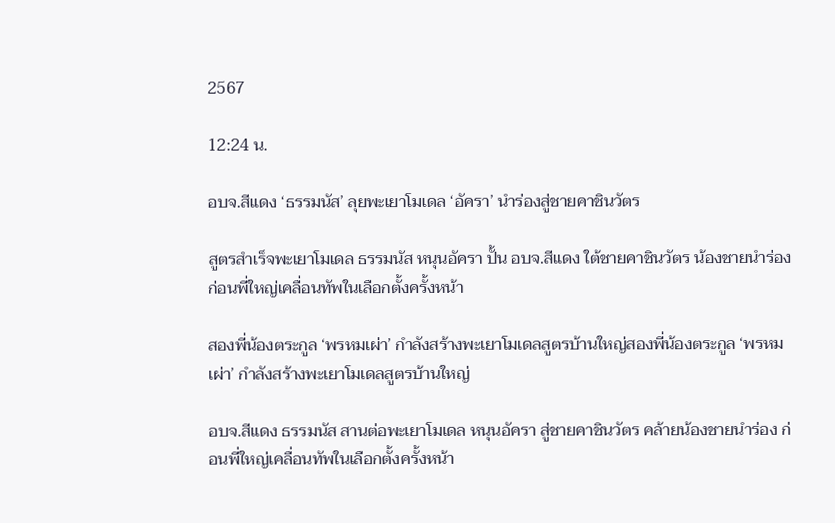2567

12:24 น.

อบจ.สีแดง ‘ธรรมนัส’ ลุยพะเยาโมเดล ‘อัครา’ นำร่องสู่ชายคาชินวัตร

สูตรสำเร็จพะเยาโมเดล ธรรมนัส หนุนอัครา ปั้น อบจ.สีแดง ใต้ชายคาชินวัตร น้องชายนำร่อง ก่อนพี่ใหญ่เคลื่อนทัพในเลือกตั้งครั้งหน้า

สองพี่น้องตระกูล ‘พรหมเผ่า’ กำลังสร้างพะเยาโมเดลสูตรบ้านใหญ่สองพี่น้องตระกูล ‘พรหมเผ่า’ กำลังสร้างพะเยาโมเดลสูตรบ้านใหญ่

อบจ.สีแดง ธรรมนัส สานต่อพะเยาโมเดล หนุนอัครา สู่ชายคาชินวัตร คล้ายน้องชายนำร่อง ก่อนพี่ใหญ่เคลื่อนทัพในเลือกตั้งครั้งหน้า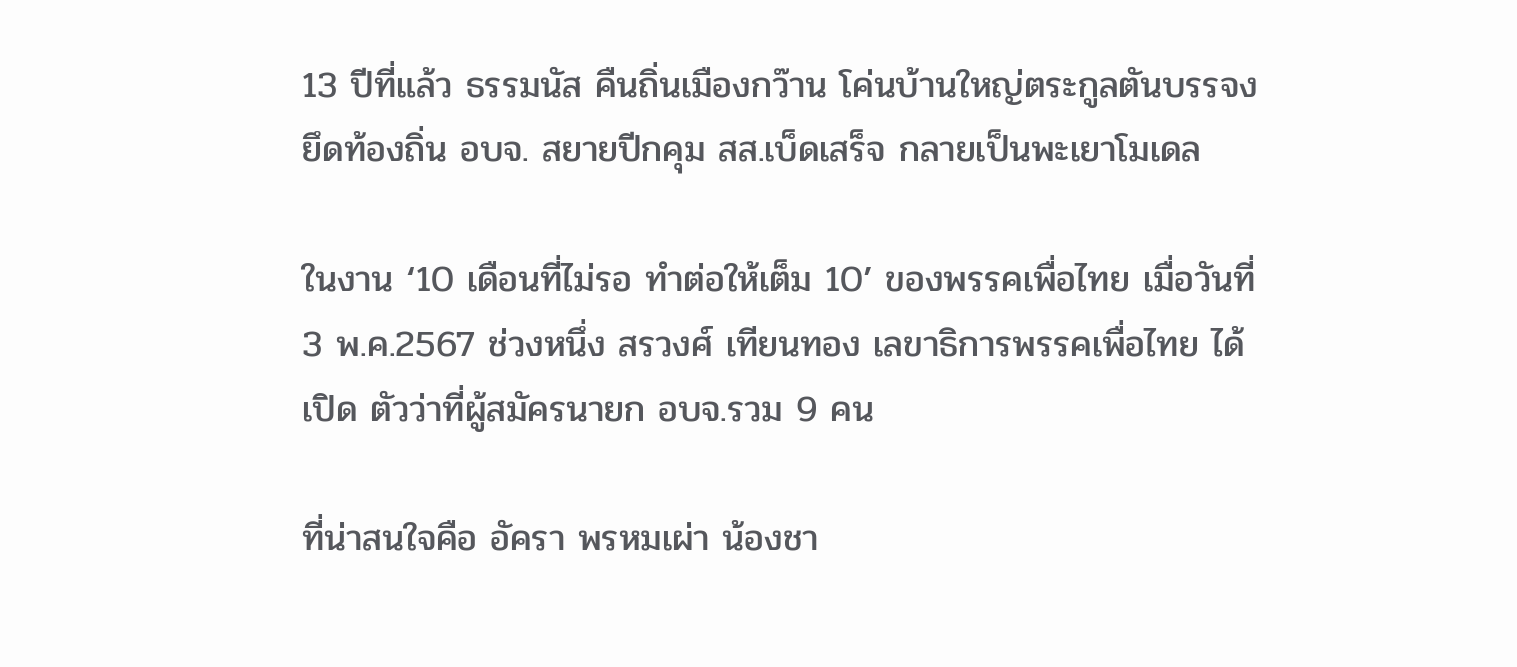13 ปีที่แล้ว ธรรมนัส คืนถิ่นเมืองกว๊าน โค่นบ้านใหญ่ตระกูลตันบรรจง ยึดท้องถิ่น อบจ. สยายปีกคุม สส.เบ็ดเสร็จ กลายเป็นพะเยาโมเดล

ในงาน ‘10 เดือนที่ไม่รอ ทำต่อให้เต็ม 10’ ของพรรคเพื่อไทย เมื่อวันที่ 3 พ.ค.2567 ช่วงหนึ่ง สรวงศ์ เทียนทอง เลขาธิการพรรคเพื่อไทย ได้เปิด ตัวว่าที่ผู้สมัครนายก อบจ.รวม 9 คน

ที่น่าสนใจคือ อัครา พรหมเผ่า น้องชา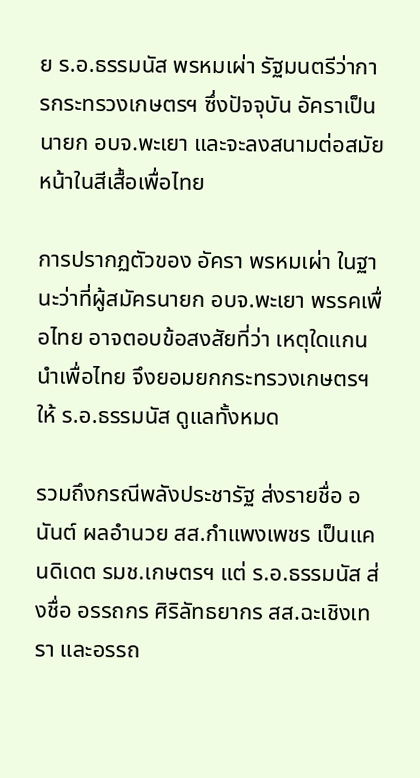ย ร.อ.ธรรมนัส พรหมเผ่า รัฐมนตรีว่าการกระทรวงเกษตรฯ ซึ่งปัจจุบัน อัคราเป็นนายก อบจ.พะเยา และจะลงสนามต่อสมัยหน้าในสีเสื้อเพื่อไทย

การปรากฏตัวของ อัครา พรหมเผ่า ในฐานะว่าที่ผู้สมัครนายก อบจ.พะเยา พรรคเพื่อไทย อาจตอบข้อสงสัยที่ว่า เหตุใดแกนนำเพื่อไทย จึงยอมยกกระทรวงเกษตรฯ ให้ ร.อ.ธรรมนัส ดูแลทั้งหมด

รวมถึงกรณีพลังประชารัฐ ส่งรายชื่อ อนันต์ ผลอำนวย สส.กำแพงเพชร เป็นแคนดิเดต รมช.เกษตรฯ แต่ ร.อ.ธรรมนัส ส่งชื่อ อรรถกร ศิริลัทธยากร สส.ฉะเชิงเทรา และอรรถ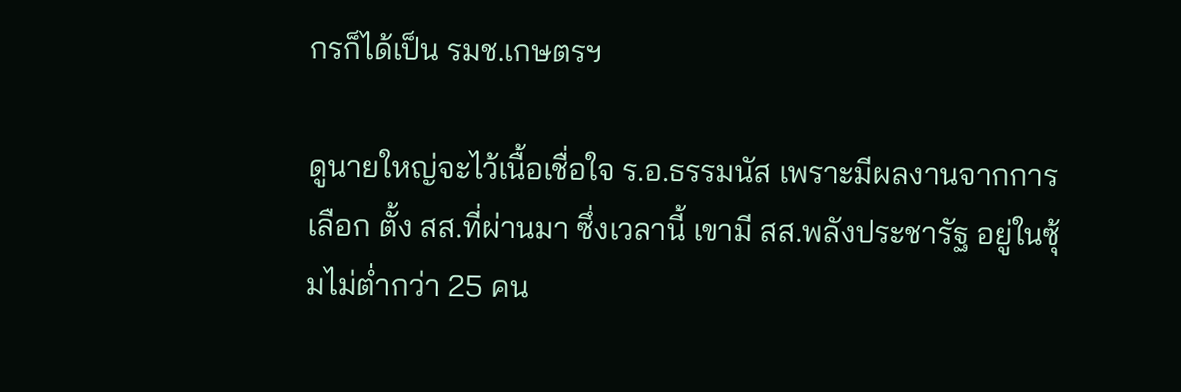กรก็ได้เป็น รมช.เกษตรฯ

ดูนายใหญ่จะไว้เนื้อเชื่อใจ ร.อ.ธรรมนัส เพราะมีผลงานจากการเลือก ตั้ง สส.ที่ผ่านมา ซึ่งเวลานี้ เขามี สส.พลังประชารัฐ อยู่ในซุ้มไม่ต่ำกว่า 25 คน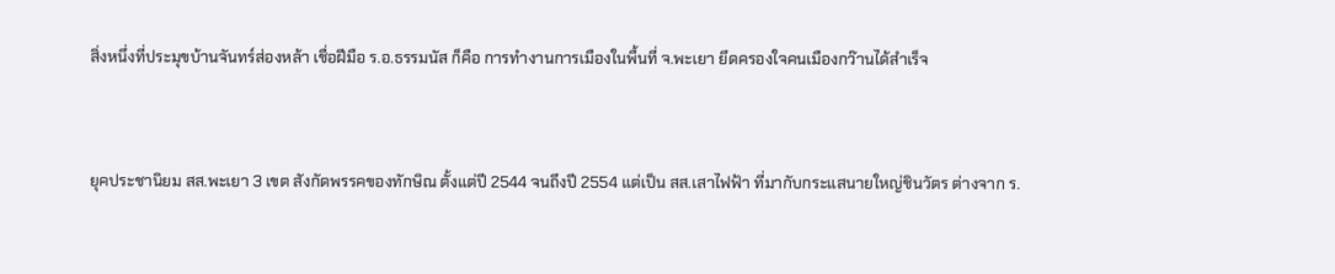สิ่งหนึ่งที่ประมุขบ้านจันทร์ส่องหล้า เชื่อฝีมือ ร.อ.ธรรมนัส ก็คือ การทำงานการเมืองในพื้นที่ จ.พะเยา ยึดครองใจคนเมืองกว๊านได้สำเร็จ


ยุคประชานิยม สส.พะเยา 3 เขต สังกัดพรรคของทักษิณ ตั้งแต่ปี 2544 จนถึงปี 2554 แต่เป็น สส.เสาไฟฟ้า ที่มากับกระแสนายใหญ่ชินวัตร ต่างจาก ร.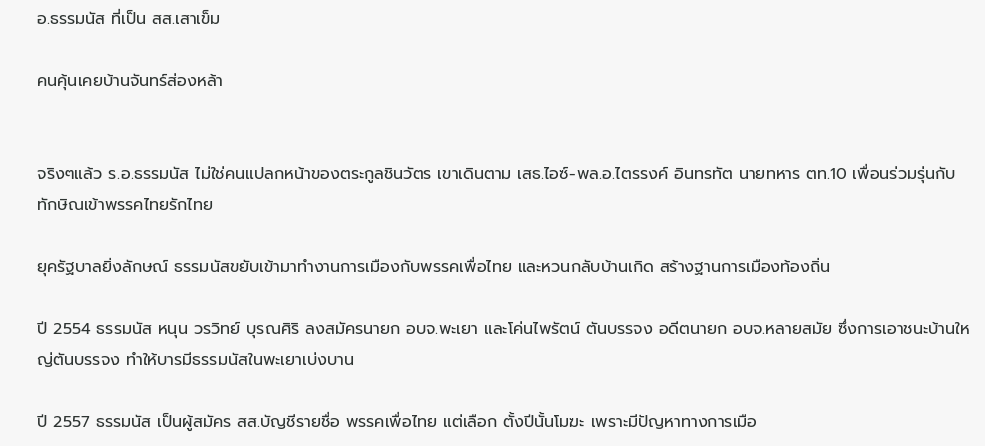อ.ธรรมนัส ที่เป็น สส.เสาเข็ม

คนคุ้นเคยบ้านจันทร์ส่องหล้า


จริงๆแล้ว ร.อ.ธรรมนัส ไม่ใช่คนแปลกหน้าของตระกูลชินวัตร เขาเดินตาม เสธ.ไอซ์-พล.อ.ไตรรงค์ อินทรทัต นายทหาร ตท.10 เพื่อนร่วมรุ่นกับทักษิณเข้าพรรคไทยรักไทย

ยุครัฐบาลยิ่งลักษณ์ ธรรมนัสขยับเข้ามาทำงานการเมืองกับพรรคเพื่อไทย และหวนกลับบ้านเกิด สร้างฐานการเมืองท้องถิ่น

ปี 2554 ธรรมนัส หนุน วรวิทย์ บุรณศิริ ลงสมัครนายก อบจ.พะเยา และโค่นไพรัตน์ ตันบรรจง อดีตนายก อบจ.หลายสมัย ซึ่งการเอาชนะบ้านใหญ่ตันบรรจง ทำให้บารมีธรรมนัสในพะเยาเบ่งบาน

ปี 2557 ธรรมนัส เป็นผู้สมัคร สส.บัญชีรายชื่อ พรรคเพื่อไทย แต่เลือก ตั้งปีนั้นโมฆะ เพราะมีปัญหาทางการเมือ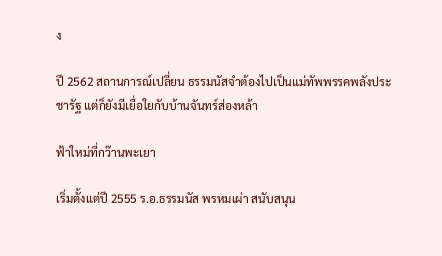ง

ปี 2562 สถานการณ์เปลี่ยน ธรรมนัสจำต้องไปเป็นแม่ทัพพรรคพลังประชารัฐ แต่ก็ยังมีเยื่อใยกับบ้านจันทร์ส่องหล้า

ฟ้าใหม่ที่กว๊านพะเยา

เริ่มตั้งแต่ปี 2555 ร.อ.ธรรมนัส พรหมเผ่า สนับสนุน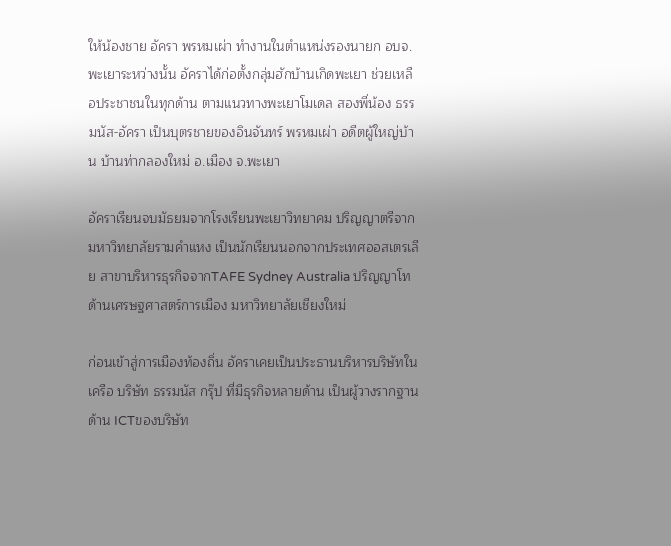ให้น้องชาย อัครา พรหมเผ่า ทำงานในตำแหน่งรองนายก อบจ.พะเยาระหว่างนั้น อัคราได้ก่อตั้งกลุ่มฮักบ้านเกิดพะเยา ช่วยเหลือประชาชนในทุกด้าน ตามแนวทางพะเยาโมเดล สองพี่น้อง ธรรมนัส-อัครา เป็นบุตรชายของอินจันทร์ พรหมเผ่า อดีตผู้ใหญ่บ้าน บ้านท่ากลองใหม่ อ.เมือง จ.พะเยา

อัคราเรียนจบมัธยมจากโรงเรียนพะเยาวิทยาคม ปริญญาตรีจากมหาวิทยาลัยรามคำแหง เป็นนักเรียนนอกจากประเทศออสเตรเลีย สาขาบริหารธุรกิจจากTAFE Sydney Australia ปริญญาโท ด้านเศรษฐศาสตร์การเมือง มหาวิทยาลัยเชียงใหม่

ก่อนเข้าสู่การเมืองท้องถิ่น อัคราเคยเป็นประธานบริหารบริษัทในเครือ บริษัท ธรรมนัส กรุ๊ป ที่มีธุรกิจหลายด้าน เป็นผู้วางรากฐาน ด้าน ICTของบริษัท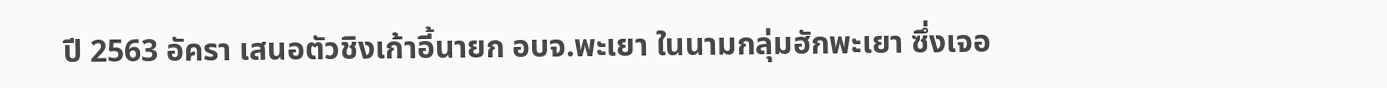ปี 2563 อัครา เสนอตัวชิงเก้าอี้นายก อบจ.พะเยา ในนามกลุ่มฮักพะเยา ซึ่งเจอ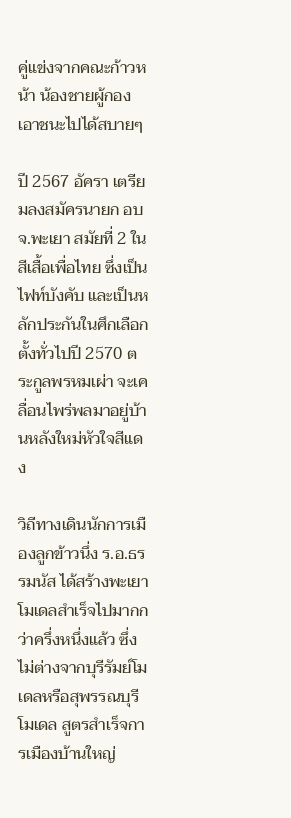คู่แข่งจากคณะก้าวหน้า น้องชายผู้กองเอาชนะไปได้สบายๆ

ปี 2567 อัครา เตรียมลงสมัครนายก อบจ.พะเยา สมัยที่ 2 ในสีเสื้อเพื่อไทย ซึ่งเป็นไฟท์บังคับ และเป็นหลักประกันในศึกเลือกตั้งทั่วไปปี 2570 ตระกูลพรหมเผ่า จะเคลื่อนไพร่พลมาอยู่บ้านหลังใหม่หัวใจสีแดง

วิถีทางเดินนักการเมืองลูกข้าวนึ่ง ร.อ.ธรรมนัส ได้สร้างพะเยาโมเดลสำเร็จไปมากกว่าครึ่งหนึ่งแล้ว ซึ่งไม่ต่างจากบุรีรัมย์โมเดลหรือสุพรรณบุรีโมเดล สูตรสำเร็จการเมืองบ้านใหญ่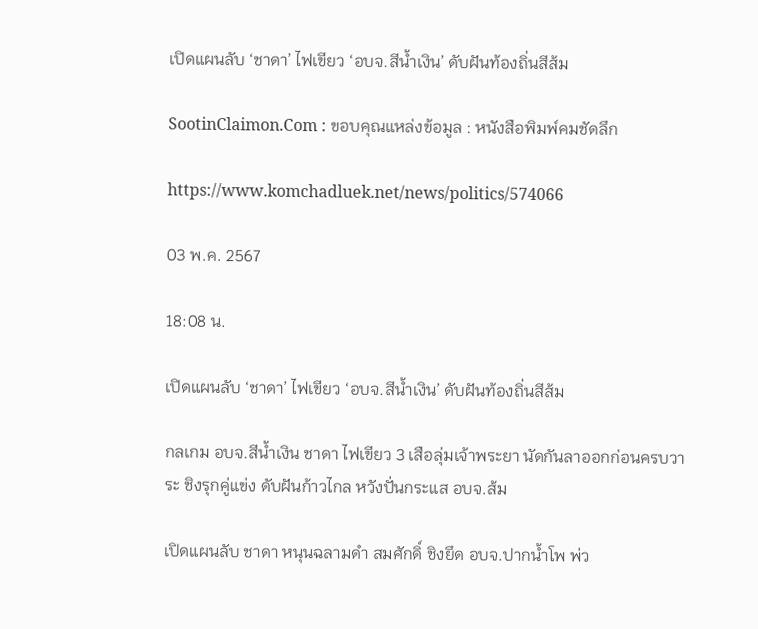เปิดแผนลับ ‘ชาดา’ ไฟเขียว ‘อบจ.สีน้ำเงิน’ ดับฝันท้องถิ่นสีส้ม

SootinClaimon.Com : ขอบคุณแหล่งข้อมูล : หนังสือพิมพ์คมชัดลึก

https://www.komchadluek.net/news/politics/574066

03 พ.ค. 2567

18:08 น.

เปิดแผนลับ ‘ชาดา’ ไฟเขียว ‘อบจ.สีน้ำเงิน’ ดับฝันท้องถิ่นสีส้ม

กลเกม อบจ.สีน้ำเงิน ชาดา ไฟเขียว 3 เสือลุ่มเจ้าพระยา นัดกันลาออกก่อนครบวาระ ชิงรุกคู่แข่ง ดับฝันก้าวไกล หวังปั่นกระแส อบจ.ส้ม

เปิดแผนลับ ชาดา หนุนฉลามดำ สมศักดิ์ ชิงยึด อบจ.ปากน้ำโพ พ่ว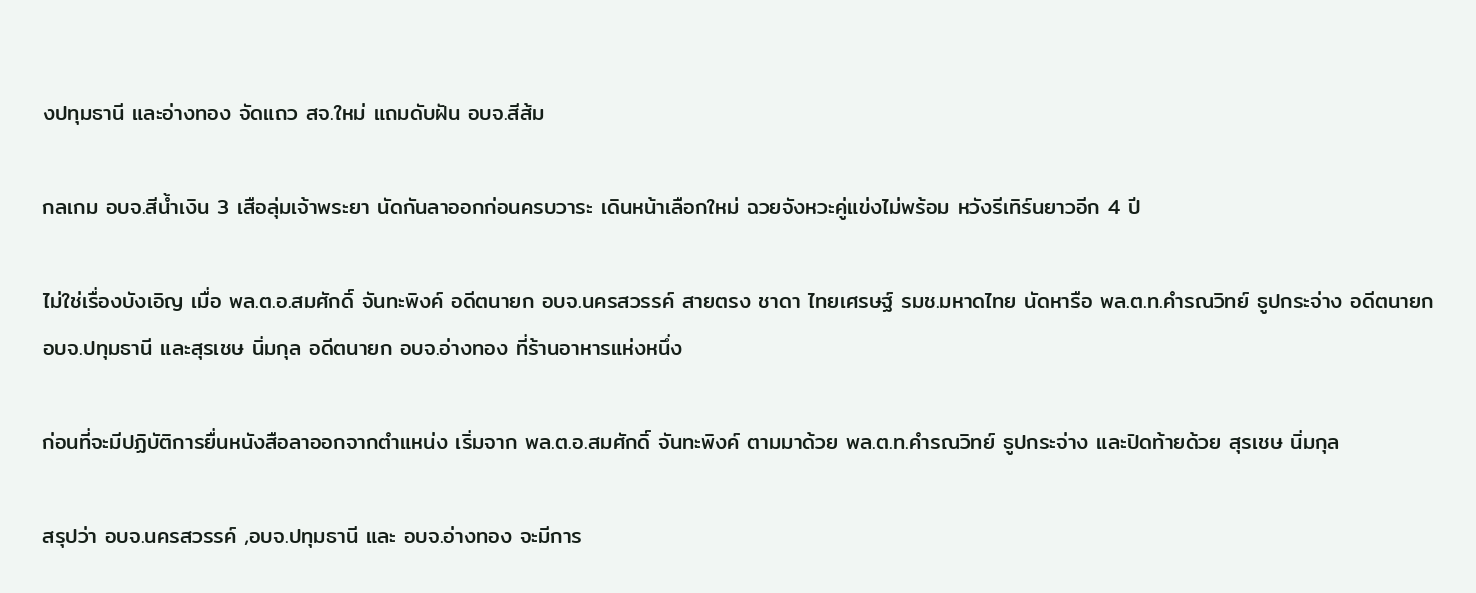งปทุมธานี และอ่างทอง จัดแถว สจ.ใหม่ แถมดับฝัน อบจ.สีส้ม

กลเกม อบจ.สีน้ำเงิน 3 เสือลุ่มเจ้าพระยา นัดกันลาออกก่อนครบวาระ เดินหน้าเลือกใหม่ ฉวยจังหวะคู่แข่งไม่พร้อม หวังรีเทิร์นยาวอีก 4 ปี

ไม่ใช่เรื่องบังเอิญ เมื่อ พล.ต.อ.สมศักดิ์ จันทะพิงค์ อดีตนายก อบจ.นครสวรรค์ สายตรง ชาดา ไทยเศรษฐ์ รมช.มหาดไทย นัดหารือ พล.ต.ท.คำรณวิทย์ ธูปกระจ่าง อดีตนายก อบจ.ปทุมธานี และสุรเชษ นิ่มกุล อดีตนายก อบจ.อ่างทอง ที่ร้านอาหารแห่งหนึ่ง

ก่อนที่จะมีปฏิบัติการยื่นหนังสือลาออกจากตำแหน่ง เริ่มจาก พล.ต.อ.สมศักดิ์ จันทะพิงค์ ตามมาด้วย พล.ต.ท.คำรณวิทย์ ธูปกระจ่าง และปิดท้ายด้วย สุรเชษ นิ่มกุล

สรุปว่า อบจ.นครสวรรค์ ,อบจ.ปทุมธานี และ อบจ.อ่างทอง จะมีการ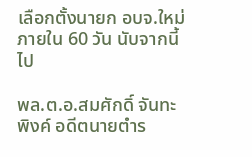เลือกตั้งนายก อบจ.ใหม่ ภายใน 60 วัน นับจากนี้ไป

พล.ต.อ.สมศักดิ์ จันทะพิงค์ อดีตนายตำร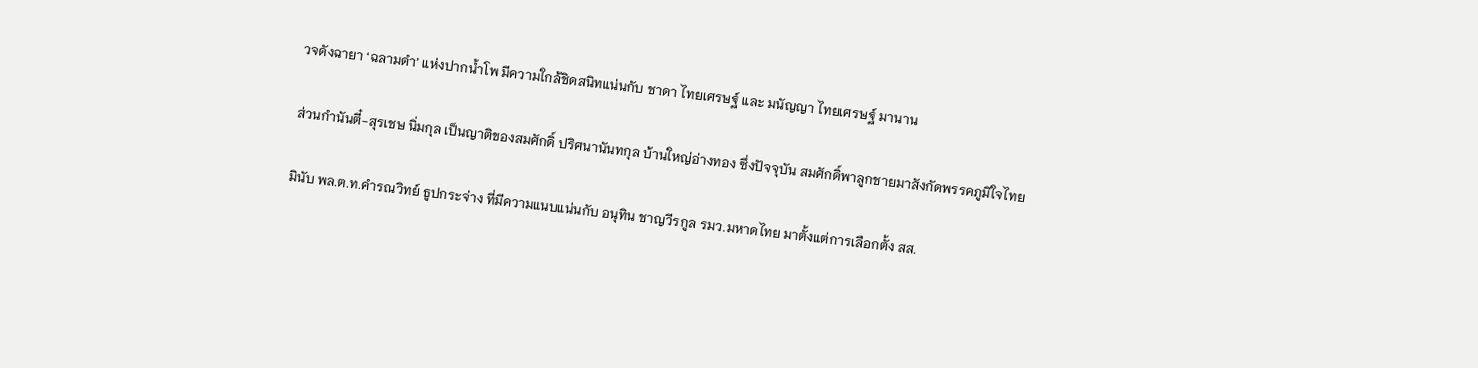วจดังฉายา ‘ฉลามดำ’ แห่งปากน้ำโพ มีความใกล้ชิดสนิทแน่นกับ ชาดา ไทยเศรษฐ์ และ มนัญญา ไทยเศรษฐ์ มานาน

ส่วนกำนันตี๋-สุรเชษ นิ่มกุล เป็นญาติของสมศักดิ์ ปริศนานันทกุล บ้านใหญ่อ่างทอง ซึ่งปัจจุบัน สมศักดิ์พาลูกชายมาสังกัดพรรคภูมิใจไทย

มินับ พล.ต.ท.คำรณวิทย์ ธูปกระจ่าง ที่มีความแนบแน่นกับ อนุทิน ชาญวีรกูล รมว.มหาดไทย มาตั้งแต่การเลือกตั้ง สส.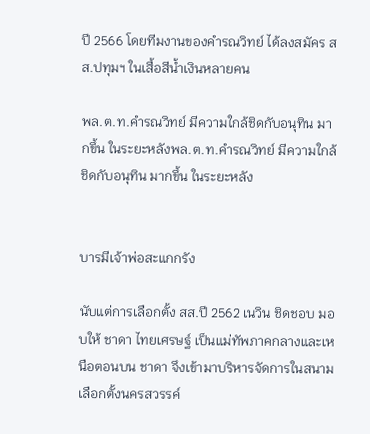ปี 2566 โดยทีมงานของคำรณวิทย์ ได้ลงสมัคร สส.ปทุมฯ ในเสื้อสีน้ำเงินหลายคน

พล.ต.ท.คำรณวิทย์ มีความใกล้ชิดกับอนุทิน มากขึ้น ในระยะหลังพล.ต.ท.คำรณวิทย์ มีความใกล้ชิดกับอนุทิน มากขึ้น ในระยะหลัง


บารมีเจ้าพ่อสะแกกรัง

นับแต่การเลือกตั้ง สส.ปี 2562 เนวิน ชิดชอบ มอบให้ ชาดา ไทยเศรษฐ์ เป็นแม่ทัพภาคกลางและเหนือตอนบน ชาดา จึงเข้ามาบริหารจัดการในสนามเลือกตั้งนครสวรรค์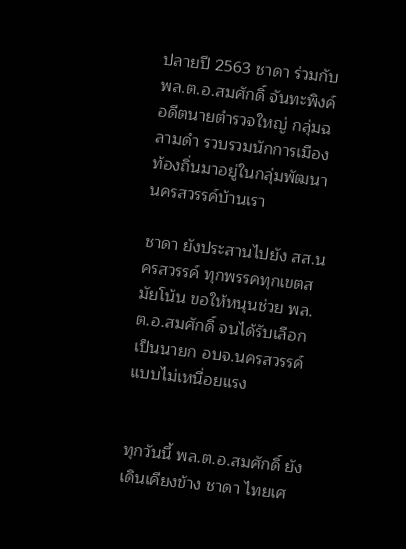ปลายปี 2563 ชาดา ร่วมกับ พล.ต.อ.สมศักดิ์ จันทะพิงค์ อดีตนายตำรวจใหญ่ กลุ่มฉลามดำ รวบรวมนักการเมืองท้องถิ่นมาอยู่ในกลุ่มพัฒนานครสวรรค์บ้านเรา

ชาดา ยังประสานไปยัง สส.นครสวรรค์ ทุกพรรคทุกเขตสมัยโน้น ขอให้หนุนช่วย พล.ต.อ.สมศักดิ์ จนได้รับเลือกเป็นนายก อบจ.นครสวรรค์ แบบไม่เหนื่อยแรง


ทุกวันนี้ พล.ต.อ.สมศักดิ์ ยังเดินเคียงข้าง ชาดา ไทยเศ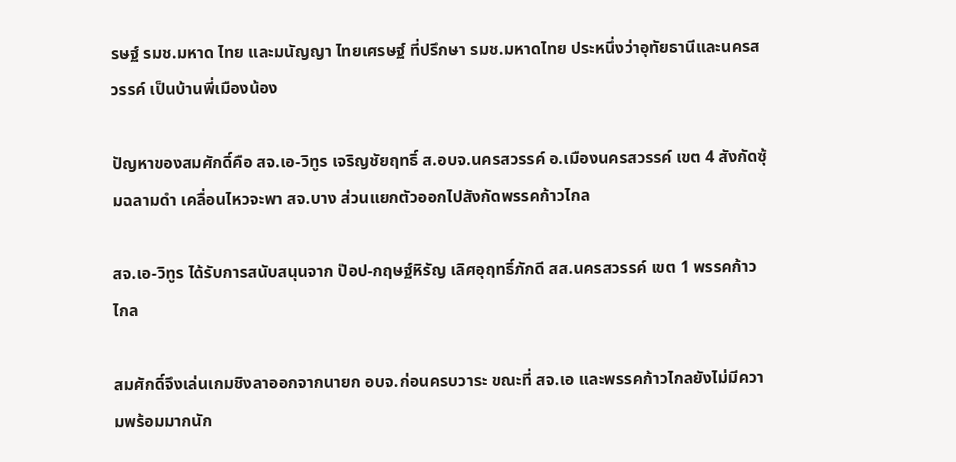รษฐ์ รมช.มหาด ไทย และมนัญญา ไทยเศรษฐ์ ที่ปรึกษา รมช.มหาดไทย ประหนึ่งว่าอุทัยธานีและนครสวรรค์ เป็นบ้านพี่เมืองน้อง

ปัญหาของสมศักดิ์คือ สจ.เอ-วิทูร เจริญชัยฤทธิ์ ส.อบจ.นครสวรรค์ อ.เมืองนครสวรรค์ เขต 4 สังกัดซุ้มฉลามดำ เคลื่อนไหวจะพา สจ.บาง ส่วนแยกตัวออกไปสังกัดพรรคก้าวไกล

สจ.เอ-วิทูร ได้รับการสนับสนุนจาก ป๊อป-กฤษฐ์หิรัญ เลิศอุฤทธิ์ภักดี สส.นครสวรรค์ เขต 1 พรรคก้าวไกล

สมศักดิ์จึงเล่นเกมชิงลาออกจากนายก อบจ.ก่อนครบวาระ ขณะที่ สจ.เอ และพรรคก้าวไกลยังไม่มีความพร้อมมากนัก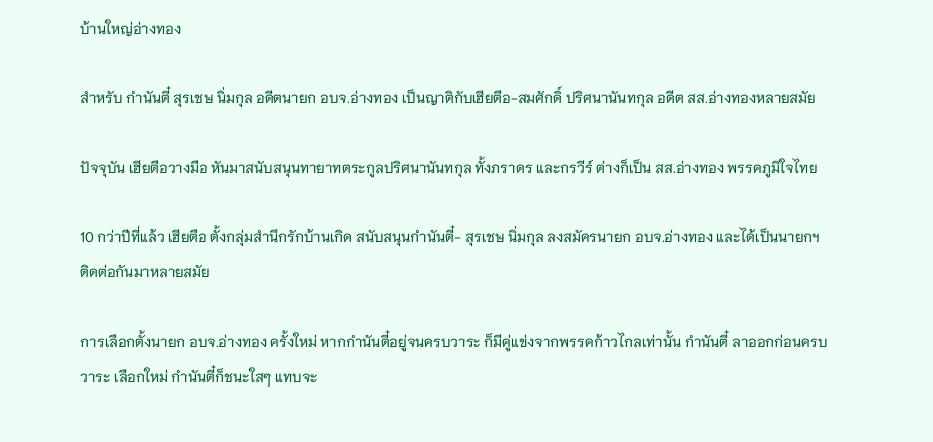บ้านใหญ่อ่างทอง

สำหรับ กำนันตี๋ สุรเชษ นิ่มกุล อดีตนายก อบจ.อ่างทอง เป็นญาติกับเฮียตือ-สมศักดิ์ ปริศนานันทกุล อดีต สส.อ่างทองหลายสมัย

ปัจจุบัน เฮียตือวางมือ หันมาสนับสนุนทายาทตระกูลปริศนานันทกุล ทั้งภราดร และกรวีร์ ต่างก็เป็น สส.อ่างทอง พรรคภูมิใจไทย

10 กว่าปีที่แล้ว เฮียตือ ตั้งกลุ่มสำนึกรักบ้านเกิด สนับสนุนกำนันตี๋- สุรเชษ นิ่มกุล ลงสมัครนายก อบจ.อ่างทอง และได้เป็นนายกฯ ติดต่อกันมาหลายสมัย

การเลือกตั้งนายก อบจ.อ่างทอง ครั้งใหม่ หากกำนันตี๋อยู่จนครบวาระ ก็มีคู่แข่งจากพรรคก้าวไกลเท่านั้น กำนันตี๋ ลาออกก่อนครบวาระ เลือกใหม่ กำนันตี๋ก็ชนะใสๆ แทบจะ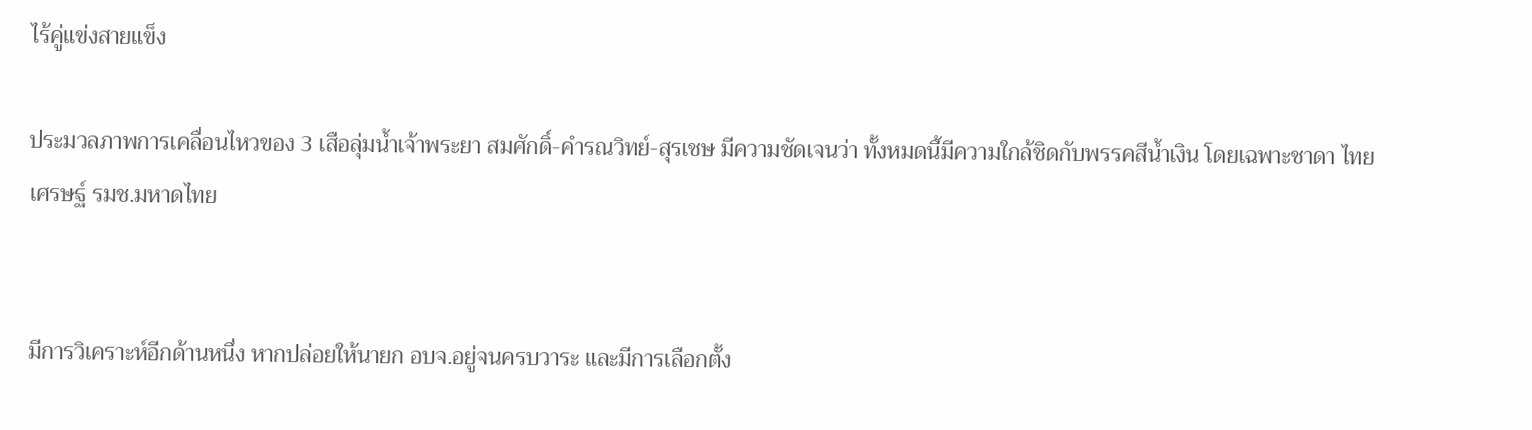ไร้คู่แข่งสายแข็ง

ประมวลภาพการเคลื่อนไหวของ 3 เสือลุ่มน้ำเจ้าพระยา สมศักดิ์-คำรณวิทย์-สุรเชษ มีความชัดเจนว่า ทั้งหมดนี้มีความใกล้ชิดกับพรรคสีน้ำเงิน โดยเฉพาะชาดา ไทยเศรษฐ์ รมช.มหาดไทย


มีการวิเคราะห์อีกด้านหนึ่ง หากปล่อยให้นายก อบจ.อยู่จนครบวาระ และมีการเลือกตั้ง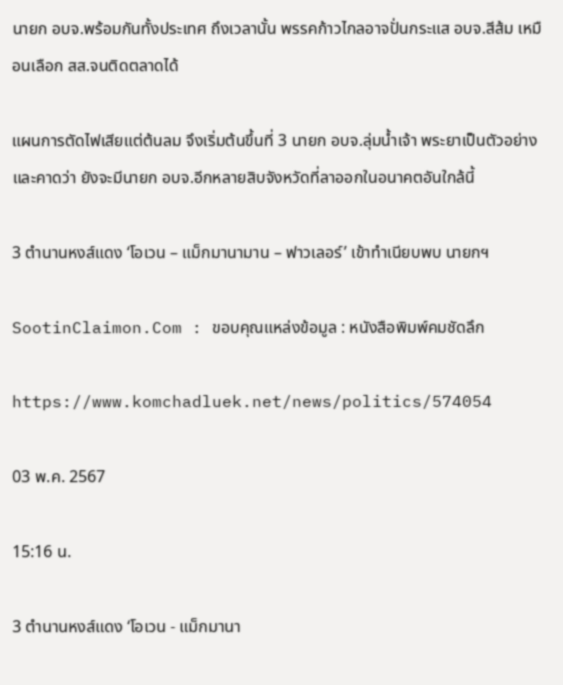นายก อบจ.พร้อมกันทั้งประเทศ ถึงเวลานั้น พรรคก้าวไกลอาจปั่นกระแส อบจ.สีส้ม เหมือนเลือก สส.จนติดตลาดได้

แผนการตัดไฟเสียแต่ต้นลม จึงเริ่มต้นขึ้นที่ 3 นายก อบจ.ลุ่มน้ำเจ้า พระยาเป็นตัวอย่าง และคาดว่า ยังจะมีนายก อบจ.อีกหลายสิบจังหวัดที่ลาออกในอนาคตอันใกล้นี้

3 ตำนานหงส์แดง ‘โอเวน – แม็กมานามาน – ฟาวเลอร์’ เข้าทำเนียบพบ นายกฯ

SootinClaimon.Com : ขอบคุณแหล่งข้อมูล : หนังสือพิมพ์คมชัดลึก

https://www.komchadluek.net/news/politics/574054

03 พ.ค. 2567

15:16 น.

3 ตำนานหงส์แดง ‘โอเวน - แม็กมานา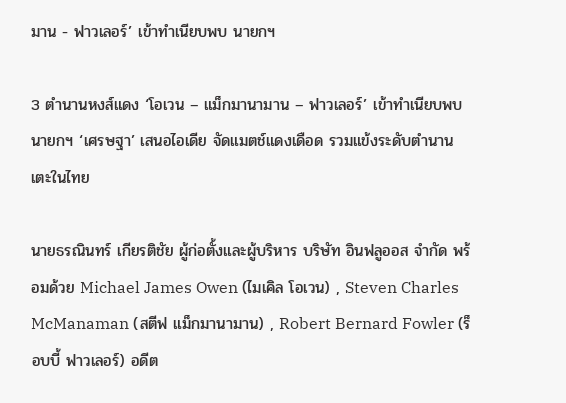มาน - ฟาวเลอร์’ เข้าทำเนียบพบ นายกฯ

3 ตำนานหงส์แดง ‘โอเวน – แม็กมานามาน – ฟาวเลอร์’ เข้าทำเนียบพบ นายกฯ ‘เศรษฐา’ เสนอไอเดีย จัดแมตช์แดงเดือด รวมแข้งระดับตำนาน เตะในไทย

นายธรณินทร์ เกียรติชัย ผู้ก่อตั้งและผู้บริหาร บริษัท อินฟลูออส จำกัด พร้อมด้วย Michael James Owen (ไมเคิล โอเวน) , Steven Charles McManaman (สตีฟ แม็กมานามาน) , Robert Bernard Fowler (ร็อบบี้ ฟาวเลอร์) อดีต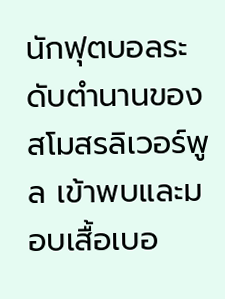นักฟุตบอลระดับตำนานของสโมสรลิเวอร์พูล เข้าพบและมอบเสื้อเบอ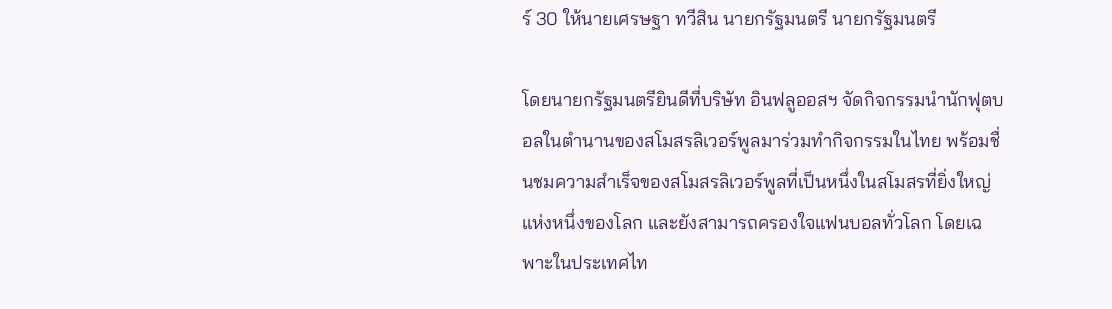ร์ 30 ให้นายเศรษฐา ทวีสิน นายกรัฐมนตรี นายกรัฐมนตรี

โดยนายกรัฐมนตรียินดีที่บริษัท อินฟลูออสฯ จัดกิจกรรมนำนักฟุตบอลในตำนานของสโมสรลิเวอร์พูลมาร่วมทำกิจกรรมในไทย พร้อมชื่นชมความสำเร็จของสโมสรลิเวอร์พูลที่เป็นหนึ่งในสโมสรที่ยิ่งใหญ่แห่งหนึ่งของโลก และยังสามารถครองใจแฟนบอลทั่วโลก โดยเฉพาะในประเทศไท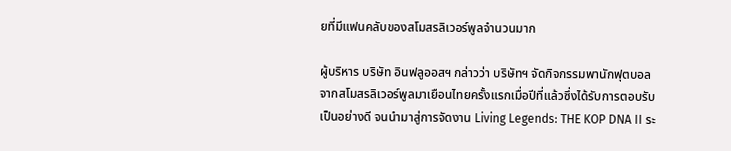ยที่มีแฟนคลับของสโมสรลิเวอร์พูลจำนวนมาก

ผู้บริหาร บริษัท อินฟลูออสฯ กล่าวว่า บริษัทฯ จัดกิจกรรมพานักฟุตบอลจากสโมสรลิเวอร์พูลมาเยือนไทยครั้งแรกเมื่อปีที่แล้วซึ่งได้รับการตอบรับเป็นอย่างดี จนนำมาสู่การจัดงาน Living Legends: THE KOP DNA II ระ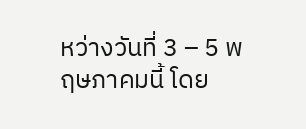หว่างวันที่ 3 – 5 พฤษภาคมนี้ โดย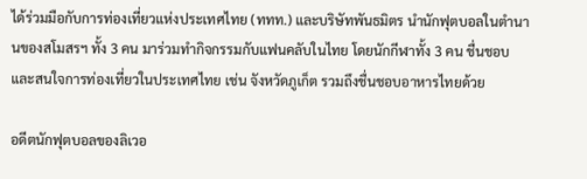ได้ร่วมมือกับการท่องเที่ยวแห่งประเทศไทย (ททท.) และบริษัทพันธมิตร นำนักฟุตบอลในตำนานของสโมสรฯ ทั้ง 3 คน มาร่วมทำกิจกรรมกับแฟนคลับในไทย โดยนักกีฬาทั้ง 3 คน ชื่นชอบ และสนใจการท่องเที่ยวในประเทศไทย เช่น จังหวัดภูเก็ต รวมถึงชื่นชอบอาหารไทยด้วย

อดีตนักฟุตบอลของลิเวอ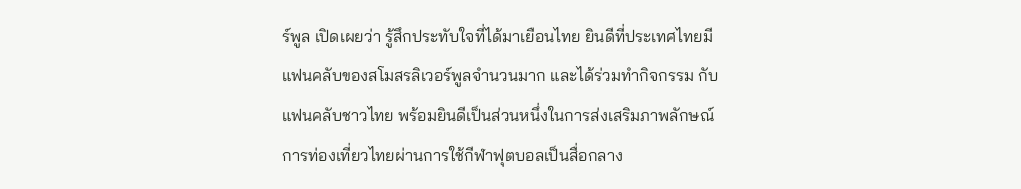ร์พูล เปิดเผยว่า รู้สึกประทับใจที่ได้มาเยือนไทย ยินดีที่ประเทศไทยมีแฟนคลับของสโมสรลิเวอร์พูลจำนวนมาก และได้ร่วมทำกิจกรรม กับแฟนคลับชาวไทย พร้อมยินดีเป็นส่วนหนึ่งในการส่งเสริมภาพลักษณ์การท่องเที่ยวไทยผ่านการใช้กีฬาฟุตบอลเป็นสื่อกลาง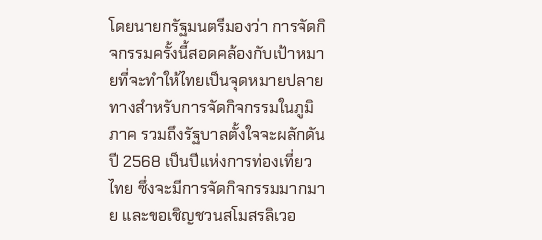โดยนายกรัฐมนตรีมองว่า การจัดกิจกรรมครั้งนี้สอดคล้องกับเป้าหมายที่จะทำให้ไทยเป็นจุดหมายปลายทางสำหรับการจัดกิจกรรมในภูมิภาค รวมถึงรัฐบาลตั้งใจจะผลักดันปี 2568 เป็นปีแห่งการท่องเที่ยวไทย ซึ่งจะมีการจัดกิจกรรมมากมาย และขอเชิญชวนสโมสรลิเวอ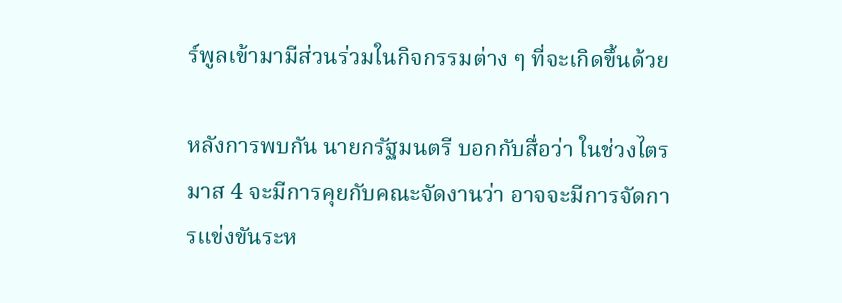ร์พูลเข้ามามีส่วนร่วมในกิจกรรมต่าง ๆ ที่จะเกิดขึ้นด้วย

หลังการพบกัน นายกรัฐมนตรี บอกกับสื่อว่า ในช่วงไตรมาส 4 จะมีการคุยกับคณะจัดงานว่า อาจจะมีการจัดการแข่งขันระห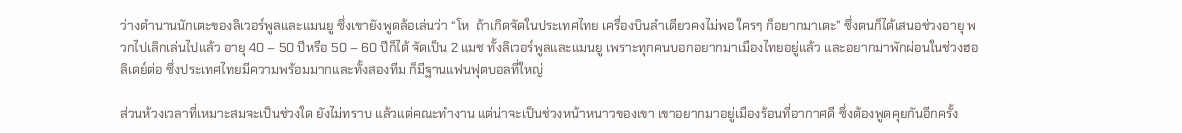ว่างตำนานนักเตะของลิเวอร์พูลและแมนยู ซึ่งเขายังพูดล้อเล่นว่า “โห  ถ้าเกิดจัดในประเทศไทย เครื่องบินลำเดียวคงไม่พอ ใครๆ ก็อยากมาเตะ” ซึ่งตนก็ได้เสนอช่วงอายุ พวกไปเลิกเล่นไปแล้ว อายุ 40 – 50 ปีหรือ 50 – 60 ปีก็ได้ จัดเป็น 2 แมช ทั้งลิเวอร์พูลและแมนยู เพราะทุกคนบอกอยากมาเมืองไทยอยู่แล้ว และอยากมาพักผ่อนในช่วงฮอลิเดย์ต่อ ซึ่งประเทศไทยมีความพร้อมมากและทั้งสองทีม ก็มีฐานแฟนฟุตบอลที่ใหญ่

ส่วนห้วงเวลาที่เหมาะสมจะเป็นช่วงใด ยังไม่ทราบ แล้วแต่คณะทำงาน แต่น่าจะเป็นช่วงหน้าหนาวของเขา เขาอยากมาอยู่เมืองร้อนที่อากาศดี ซึ่งต้องพูดคุยกันอีกครั้ง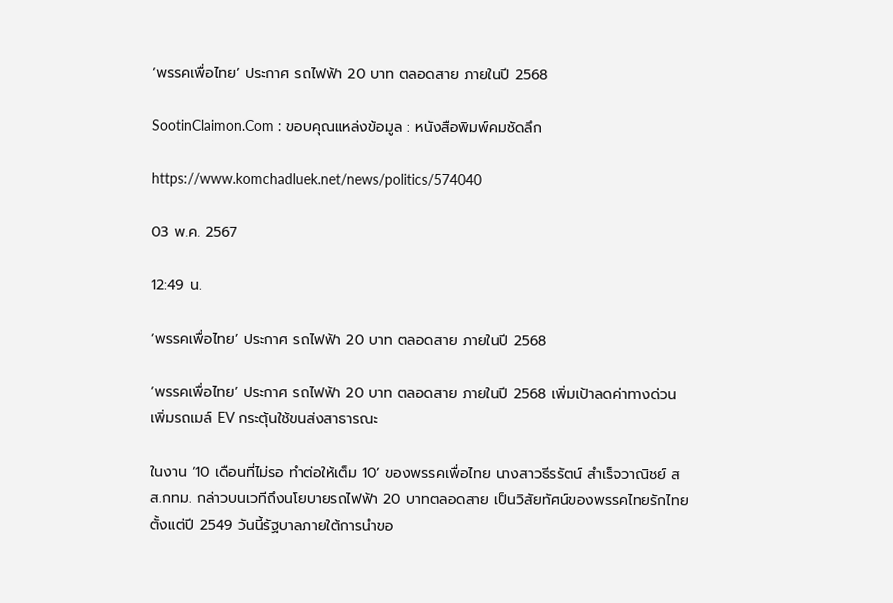‘พรรคเพื่อไทย’ ประกาศ รถไฟฟ้า 20 บาท ตลอดสาย ภายในปี 2568

SootinClaimon.Com : ขอบคุณแหล่งข้อมูล : หนังสือพิมพ์คมชัดลึก

https://www.komchadluek.net/news/politics/574040

03 พ.ค. 2567

12:49 น.

‘พรรคเพื่อไทย’ ประกาศ รถไฟฟ้า 20 บาท ตลอดสาย ภายในปี 2568

‘พรรคเพื่อไทย’ ประกาศ รถไฟฟ้า 20 บาท ตลอดสาย ภายในปี 2568 เพิ่มเป้าลดค่าทางด่วน เพิ่มรถเมล์ EV กระตุ้นใช้ขนส่งสาธารณะ

ในงาน ‘10 เดือนที่ไม่รอ ทำต่อให้เต็ม 10’ ของพรรคเพื่อไทย นางสาวธีรรัตน์ สำเร็จวาณิชย์ สส.กทม. กล่าวบนเวทีถึงนโยบายรถไฟฟ้า 20 บาทตลอดสาย เป็นวิสัยทัศน์ของพรรคไทยรักไทย ตั้งแต่ปี 2549 วันนี้รัฐบาลภายใต้การนำขอ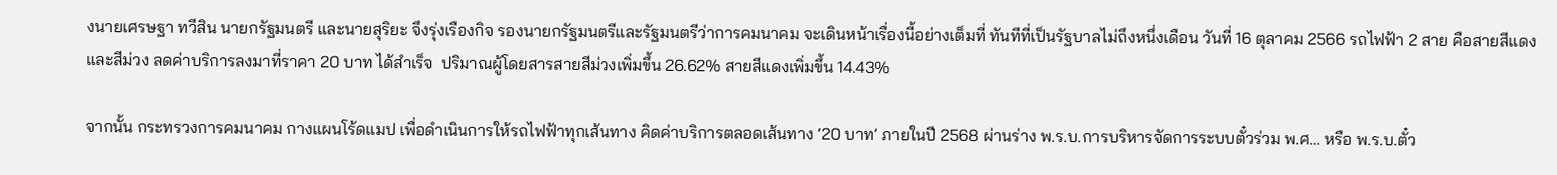งนายเศรษฐา ทวีสิน นายกรัฐมนตรี และนายสุริยะ จึงรุ่งเรืองกิจ รองนายกรัฐมนตรีและรัฐมนตรีว่าการคมนาคม จะเดินหน้าเรื่องนี้อย่างเต็มที่ ทันทีที่เป็นรัฐบาลไม่ถึงหนึ่งเดือน วันที่ 16 ตุลาคม 2566 รถไฟฟ้า 2 สาย คือสายสีแดงและสีม่วง ลดค่าบริการลงมาที่ราคา 20 บาท ได้สำเร็จ  ปริมาณผู้โดยสารสายสีม่วงเพิ่มขึ้น 26.62% สายสีแดงเพิ่มขึ้น 14.43%

จากนั้น กระทรวงการคมนาคม กางแผนโร้ดแมป เพื่อดำเนินการให้รถไฟฟ้าทุกเส้นทาง คิดค่าบริการตลอดเส้นทาง ‘20 บาท’ ภายในปี 2568 ผ่านร่าง พ.ร.บ.การบริหารจัดการระบบตั๋วร่วม พ.ศ… หรือ พ.ร.บ.ตั๋ว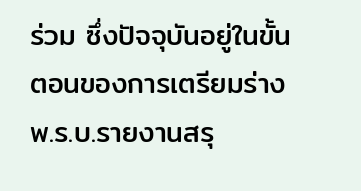ร่วม ซึ่งปัจจุบันอยู่ในขั้นตอนของการเตรียมร่าง พ.ร.บ.รายงานสรุ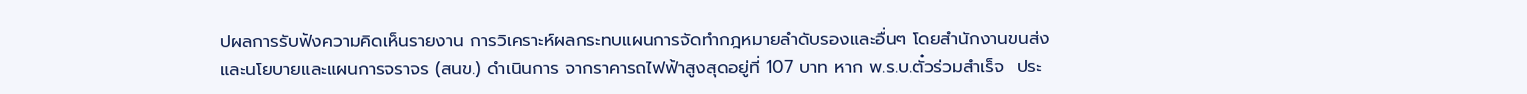ปผลการรับฟังความคิดเห็นรายงาน การวิเคราะห์ผลกระทบแผนการจัดทำกฎหมายลำดับรองและอื่นๆ โดยสำนักงานขนส่งและนโยบายและแผนการจราจร (สนข.) ดำเนินการ จากราคารถไฟฟ้าสูงสุดอยู่ที่ 107 บาท หาก พ.ร.บ.ตั๋วร่วมสำเร็จ  ประ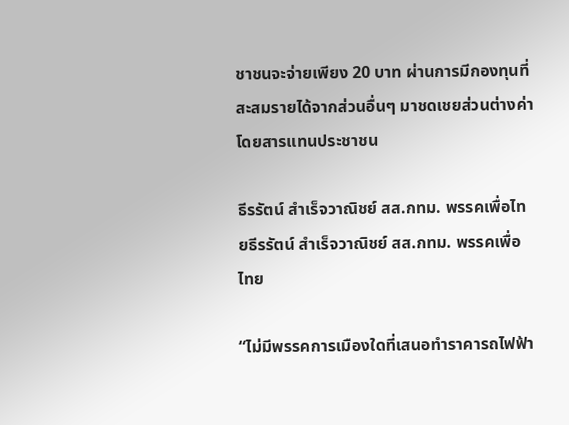ชาชนจะจ่ายเพียง 20 บาท ผ่านการมีกองทุนที่สะสมรายได้จากส่วนอื่นๆ มาชดเชยส่วนต่างค่าโดยสารแทนประชาชน

ธีรรัตน์ สำเร็จวาณิชย์ สส.กทม. พรรคเพื่อไทยธีรรัตน์ สำเร็จวาณิชย์ สส.กทม. พรรคเพื่อไทย

“ไม่มีพรรคการเมืองใดที่เสนอทำราคารถไฟฟ้า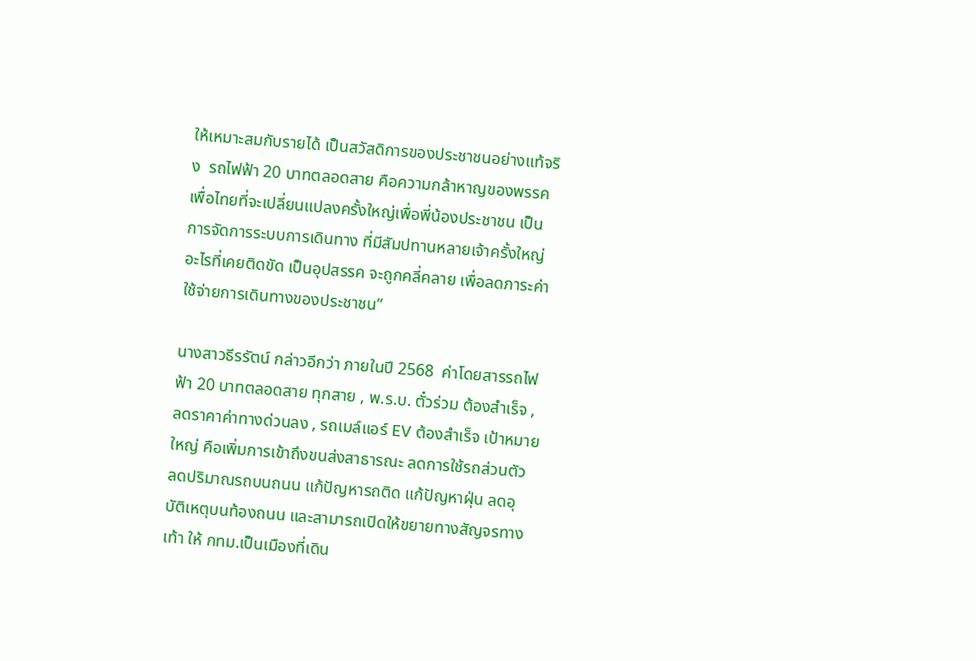ให้เหมาะสมกับรายได้ เป็นสวัสดิการของประชาชนอย่างแท้จริง  รถไฟฟ้า 20 บาทตลอดสาย คือความกล้าหาญของพรรคเพื่อไทยที่จะเปลี่ยนแปลงครั้งใหญ่เพื่อพี่น้องประชาชน เป็นการจัดการระบบการเดินทาง ที่มีสัมปทานหลายเจ้าครั้งใหญ่ อะไรที่เคยติดขัด เป็นอุปสรรค จะถูกคลี่คลาย เพื่อลดภาระค่าใช้จ่ายการเดินทางของประชาชน”

นางสาวธีรรัตน์ กล่าวอีกว่า ภายในปี 2568  ค่าโดยสารรถไฟฟ้า 20 บาทตลอดสาย ทุกสาย , พ.ร.บ. ตั๋วร่วม ต้องสำเร็จ , ลดราคาค่าทางด่วนลง , รถเมล์แอร์ EV ต้องสำเร็จ เป้าหมายใหญ่ คือเพิ่มการเข้าถึงขนส่งสาธารณะ ลดการใช้รถส่วนตัว ลดปริมาณรถบนถนน แก้ปัญหารถติด แก้ปัญหาฝุ่น ลดอุบัติเหตุบนท้องถนน และสามารถเปิดให้ขยายทางสัญจรทางเท้า ให้ กทม.เป็นเมืองที่เดิน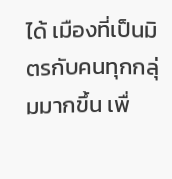ได้ เมืองที่เป็นมิตรกับคนทุกกลุ่มมากขึ้น เพื่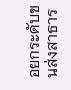อยกระดับขนส่งสาธาร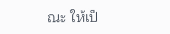ณะ ให้เป็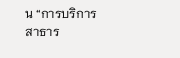น “การบริการสาธาร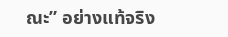ณะ” อย่างแท้จริง